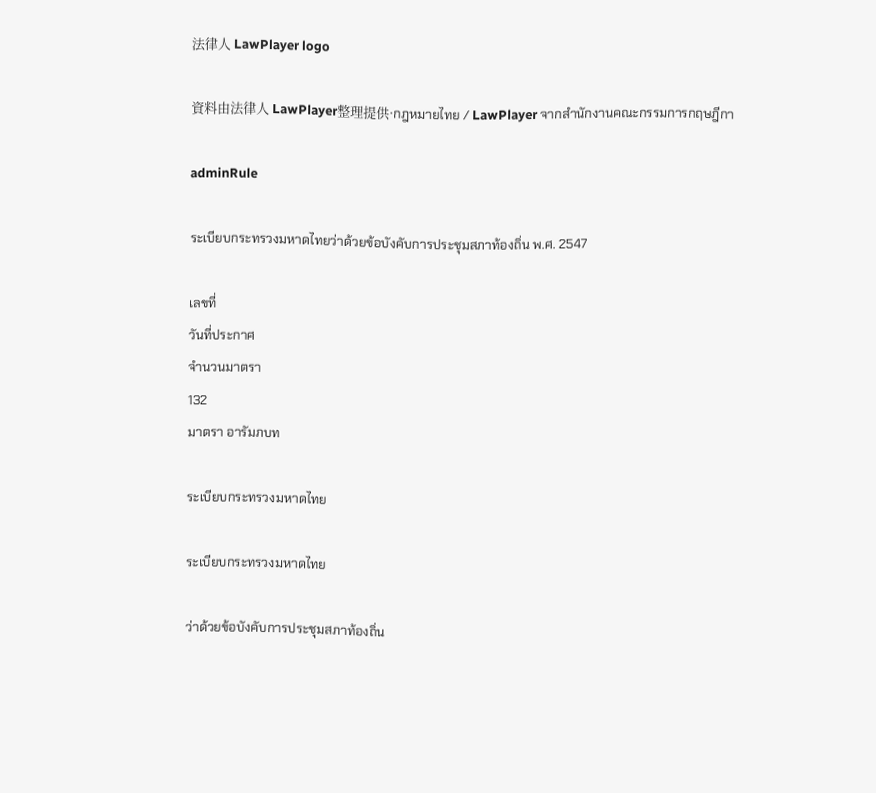法律人 LawPlayer logo

資料由法律人 LawPlayer整理提供·กฎหมายไทย / LawPlayer จากสำนักงานคณะกรรมการกฤษฎีกา

adminRule

ระเบียบกระทรวงมหาดไทยว่าด้วยข้อบังคับการประชุมสภาท้องถิ่น พ.ศ. 2547

เลขที่
วันที่ประกาศ
จำนวนมาตรา
132
มาตรา อารัมภบท

ระเบียบกระทรวงมหาดไทย

ระเบียบกระทรวงมหาดไทย

ว่าด้วยข้อบังคับการประชุมสภาท้องถิ่น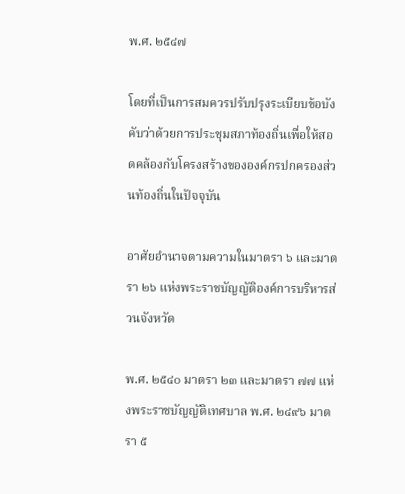พ.ศ. ๒๕๔๗

โดยที่เป็นการสมควรปรับปรุงระเบียบข้อบังคับว่าด้วยการประชุมสภาท้องถิ่นเพื่อให้สอดคล้องกับโครงสร้างขององค์กรปกครองส่วนท้องถิ่นในปัจจุบัน

อาศัยอำนาจตามความในมาตรา ๖ และมาตรา ๒๖ แห่งพระราชบัญญัติองค์การบริหารส่วนจังหวัด

พ.ศ. ๒๕๔๐ มาตรา ๒๓ และมาตรา ๗๗ แห่งพระราชบัญญัติเทศบาล พ.ศ. ๒๔๙๖ มาตรา ๕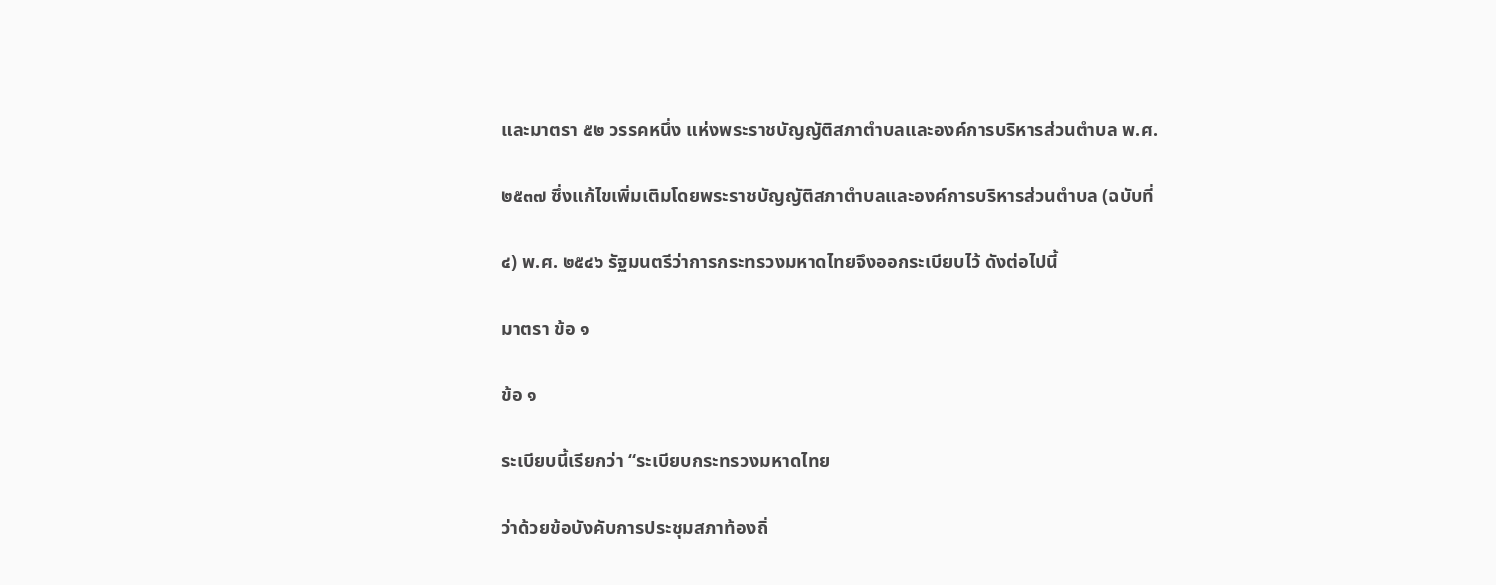และมาตรา ๕๒ วรรคหนึ่ง แห่งพระราชบัญญัติสภาตำบลและองค์การบริหารส่วนตำบล พ.ศ.

๒๕๓๗ ซึ่งแก้ไขเพิ่มเติมโดยพระราชบัญญัติสภาตำบลและองค์การบริหารส่วนตำบล (ฉบับที่

๔) พ.ศ. ๒๕๔๖ รัฐมนตรีว่าการกระทรวงมหาดไทยจึงออกระเบียบไว้ ดังต่อไปนี้

มาตรา ข้อ ๑

ข้อ ๑

ระเบียบนี้เรียกว่า “ระเบียบกระทรวงมหาดไทย

ว่าด้วยข้อบังคับการประชุมสภาท้องถิ่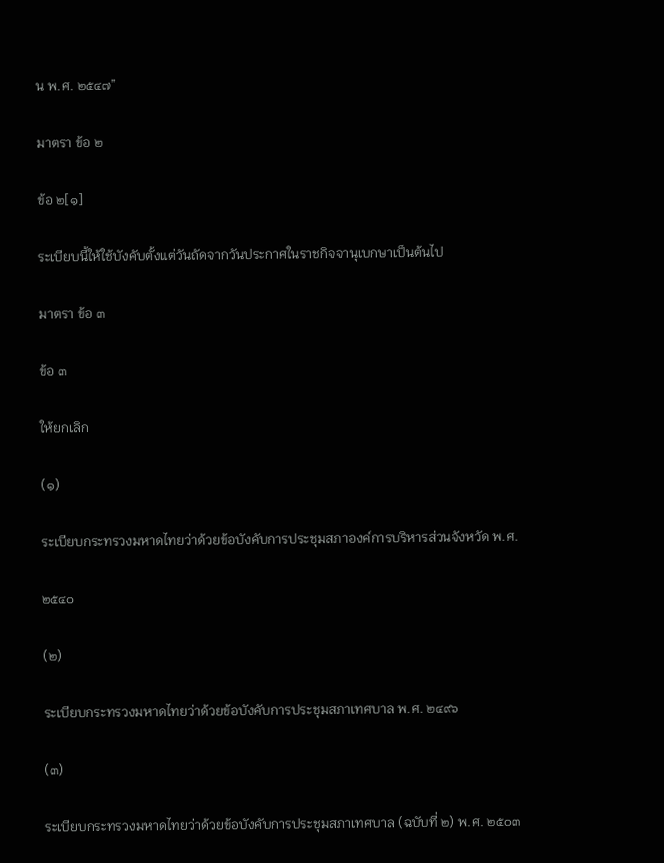น พ.ศ. ๒๕๔๗”

มาตรา ข้อ ๒

ข้อ ๒[๑]

ระเบียบนี้ให้ใช้บังคับตั้งแต่วันถัดจากวันประกาศในราชกิจจานุเบกษาเป็นต้นไป

มาตรา ข้อ ๓

ข้อ ๓

ให้ยกเลิก

(๑)

ระเบียบกระทรวงมหาดไทยว่าด้วยข้อบังคับการประชุมสภาองค์การบริหารส่วนจังหวัด พ.ศ.

๒๕๔๐

(๒)

ระเบียบกระทรวงมหาดไทยว่าด้วยข้อบังคับการประชุมสภาเทศบาล พ.ศ. ๒๔๙๖

(๓)

ระเบียบกระทรวงมหาดไทยว่าด้วยข้อบังคับการประชุมสภาเทศบาล (ฉบับที่ ๒) พ.ศ. ๒๕๐๓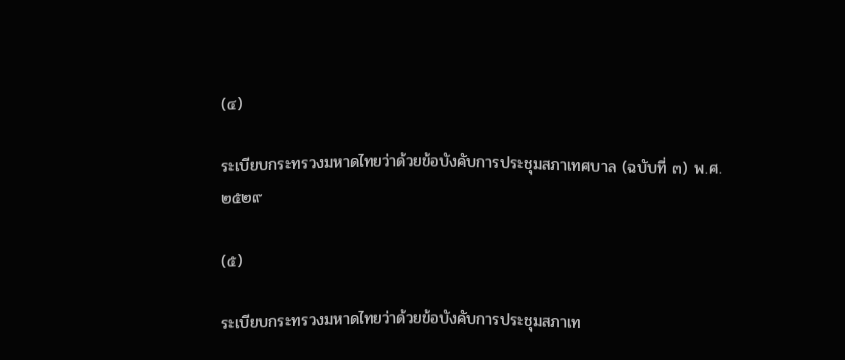(๔)

ระเบียบกระทรวงมหาดไทยว่าด้วยข้อบังคับการประชุมสภาเทศบาล (ฉบับที่ ๓) พ.ศ. ๒๕๒๙

(๕)

ระเบียบกระทรวงมหาดไทยว่าด้วยข้อบังคับการประชุมสภาเท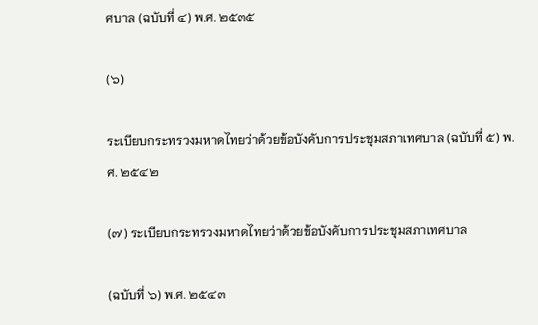ศบาล (ฉบับที่ ๔) พ.ศ. ๒๕๓๕

(๖)

ระเบียบกระทรวงมหาดไทยว่าด้วยข้อบังคับการประชุมสภาเทศบาล (ฉบับที่ ๕) พ.ศ. ๒๕๔๒

(๗) ระเบียบกระทรวงมหาดไทยว่าด้วยข้อบังคับการประชุมสภาเทศบาล

(ฉบับที่ ๖) พ.ศ. ๒๕๔๓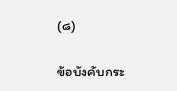(๘)

ข้อบังคับกระ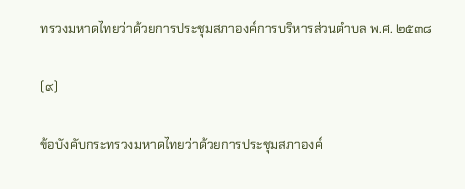ทรวงมหาดไทยว่าด้วยการประชุมสภาองค์การบริหารส่วนตำบล พ.ศ. ๒๕๓๘

(๙)

ข้อบังคับกระทรวงมหาดไทยว่าด้วยการประชุมสภาองค์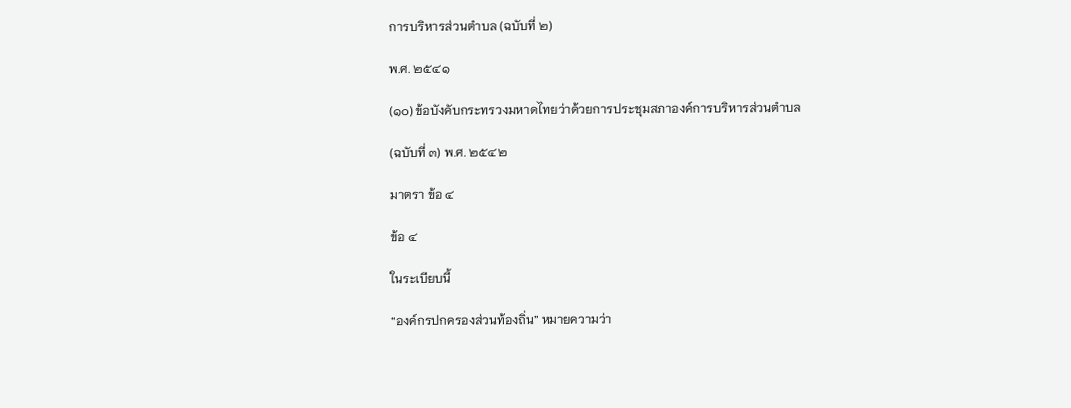การบริหารส่วนตำบล (ฉบับที่ ๒)

พ.ศ. ๒๕๔๑

(๑๐) ข้อบังคับกระทรวงมหาดไทยว่าด้วยการประชุมสภาองค์การบริหารส่วนตำบล

(ฉบับที่ ๓) พ.ศ. ๒๕๔๒

มาตรา ข้อ ๔

ข้อ ๔

ในระเบียบนี้

“องค์กรปกครองส่วนท้องถิ่น” หมายความว่า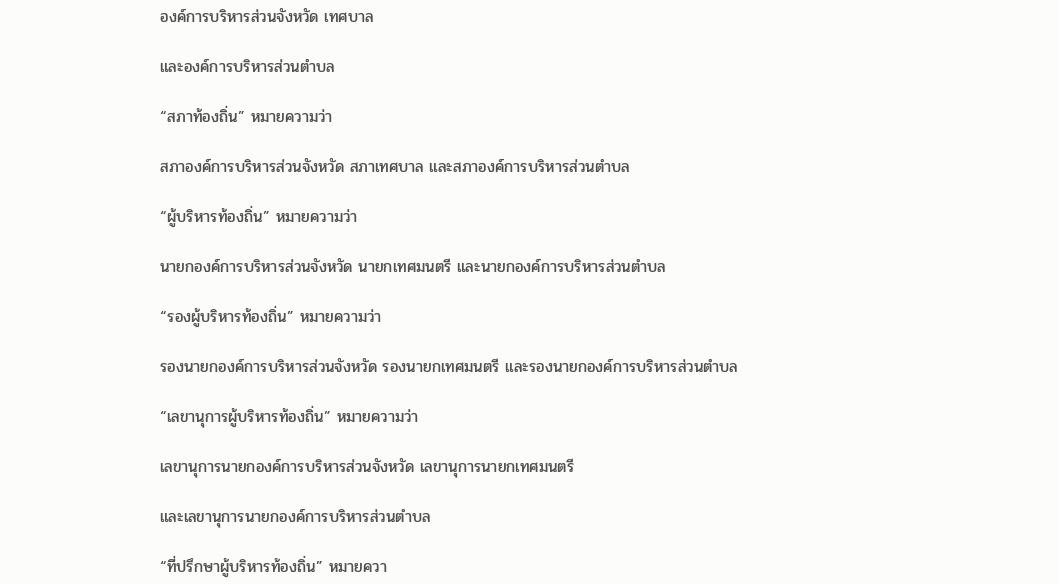องค์การบริหารส่วนจังหวัด เทศบาล

และองค์การบริหารส่วนตำบล

“สภาท้องถิ่น” หมายความว่า

สภาองค์การบริหารส่วนจังหวัด สภาเทศบาล และสภาองค์การบริหารส่วนตำบล

“ผู้บริหารท้องถิ่น” หมายความว่า

นายกองค์การบริหารส่วนจังหวัด นายกเทศมนตรี และนายกองค์การบริหารส่วนตำบล

“รองผู้บริหารท้องถิ่น” หมายความว่า

รองนายกองค์การบริหารส่วนจังหวัด รองนายกเทศมนตรี และรองนายกองค์การบริหารส่วนตำบล

“เลขานุการผู้บริหารท้องถิ่น” หมายความว่า

เลขานุการนายกองค์การบริหารส่วนจังหวัด เลขานุการนายกเทศมนตรี

และเลขานุการนายกองค์การบริหารส่วนตำบล

“ที่ปรึกษาผู้บริหารท้องถิ่น” หมายควา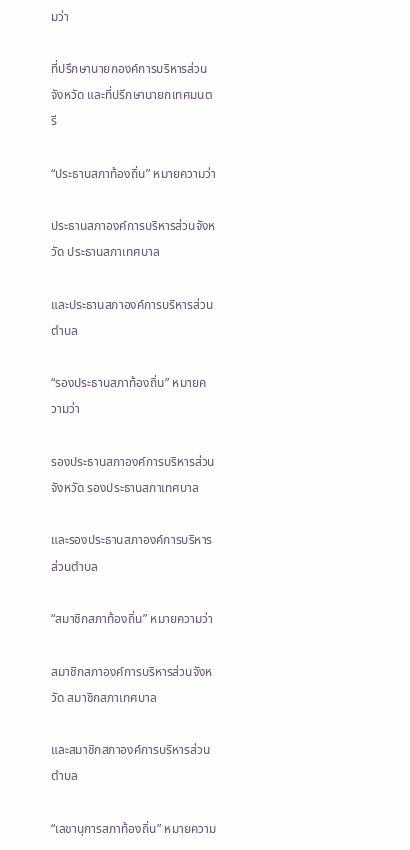มว่า

ที่ปรึกษานายกองค์การบริหารส่วนจังหวัด และที่ปรึกษานายกเทศมนตรี

“ประธานสภาท้องถิ่น” หมายความว่า

ประธานสภาองค์การบริหารส่วนจังหวัด ประธานสภาเทศบาล

และประธานสภาองค์การบริหารส่วนตำบล

“รองประธานสภาท้องถิ่น” หมายความว่า

รองประธานสภาองค์การบริหารส่วนจังหวัด รองประธานสภาเทศบาล

และรองประธานสภาองค์การบริหารส่วนตำบล

“สมาชิกสภาท้องถิ่น” หมายความว่า

สมาชิกสภาองค์การบริหารส่วนจังหวัด สมาชิกสภาเทศบาล

และสมาชิกสภาองค์การบริหารส่วนตำบล

“เลขานุการสภาท้องถิ่น” หมายความ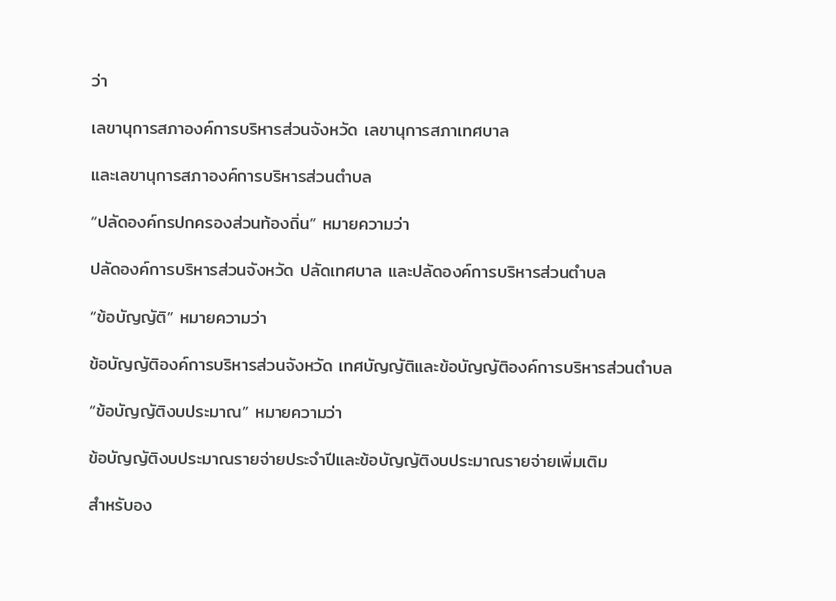ว่า

เลขานุการสภาองค์การบริหารส่วนจังหวัด เลขานุการสภาเทศบาล

และเลขานุการสภาองค์การบริหารส่วนตำบล

“ปลัดองค์กรปกครองส่วนท้องถิ่น” หมายความว่า

ปลัดองค์การบริหารส่วนจังหวัด ปลัดเทศบาล และปลัดองค์การบริหารส่วนตำบล

“ข้อบัญญัติ” หมายความว่า

ข้อบัญญัติองค์การบริหารส่วนจังหวัด เทศบัญญัติและข้อบัญญัติองค์การบริหารส่วนตำบล

“ข้อบัญญัติงบประมาณ” หมายความว่า

ข้อบัญญัติงบประมาณรายจ่ายประจำปีและข้อบัญญัติงบประมาณรายจ่ายเพิ่มเติม

สำหรับอง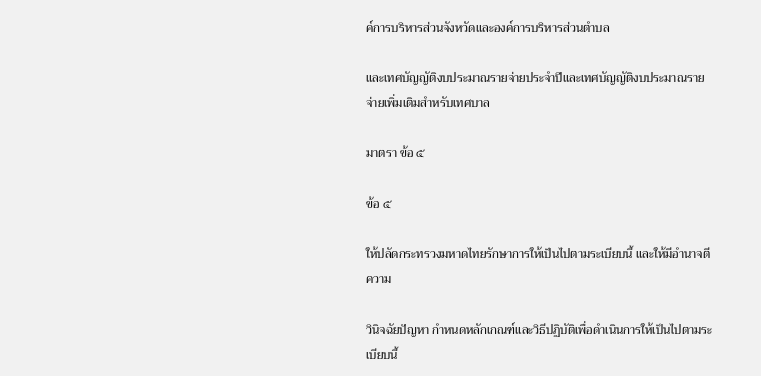ค์การบริหารส่วนจังหวัดและองค์การบริหารส่วนตำบล

และเทศบัญญัติงบประมาณรายจ่ายประจำปีและเทศบัญญัติงบประมาณรายจ่ายเพิ่มเติมสำหรับเทศบาล

มาตรา ข้อ ๕

ข้อ ๕

ให้ปลัดกระทรวงมหาดไทยรักษาการให้เป็นไปตามระเบียบนี้ และให้มีอำนาจตีความ

วินิจฉัยปัญหา กำหนดหลักเกณฑ์และวิธีปฏิบัติเพื่อดำเนินการให้เป็นไปตามระเบียบนี้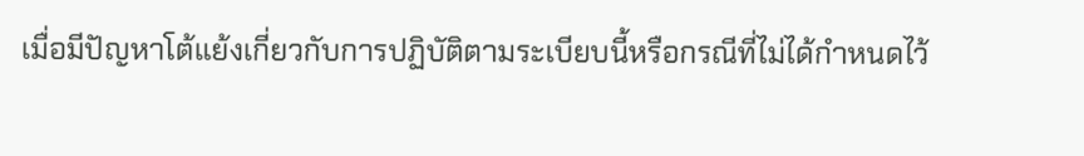เมื่อมีปัญหาโต้แย้งเกี่ยวกับการปฏิบัติตามระเบียบนี้หรือกรณีที่ไม่ได้กำหนดไว้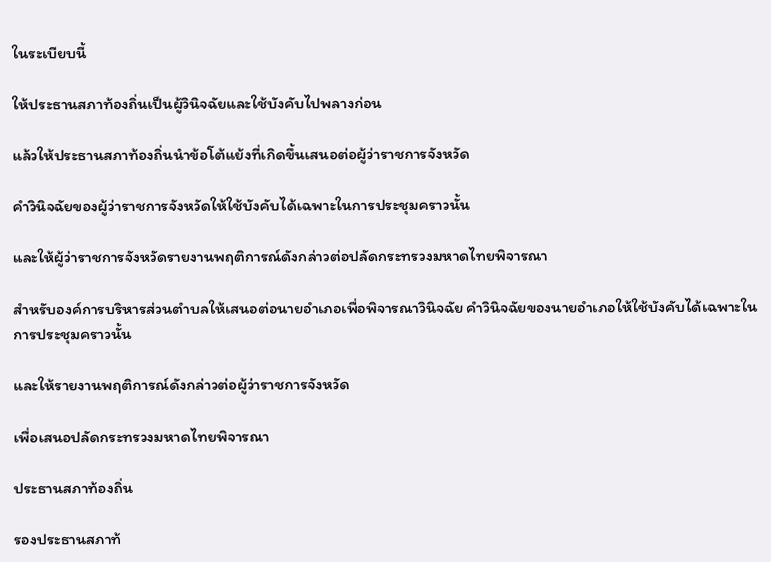ในระเบียบนี้

ให้ประธานสภาท้องถิ่นเป็นผู้วินิจฉัยและใช้บังคับไปพลางก่อน

แล้วให้ประธานสภาท้องถิ่นนำข้อโต้แย้งที่เกิดขึ้นเสนอต่อผู้ว่าราชการจังหวัด

คำวินิจฉัยของผู้ว่าราชการจังหวัดให้ใช้บังคับได้เฉพาะในการประชุมคราวนั้น

และให้ผู้ว่าราชการจังหวัดรายงานพฤติการณ์ดังกล่าวต่อปลัดกระทรวงมหาดไทยพิจารณา

สำหรับองค์การบริหารส่วนตำบลให้เสนอต่อนายอำเภอเพื่อพิจารณาวินิจฉัย คำวินิจฉัยของนายอำเภอให้ใช้บังคับได้เฉพาะในการประชุมคราวนั้น

และให้รายงานพฤติการณ์ดังกล่าวต่อผู้ว่าราชการจังหวัด

เพื่อเสนอปลัดกระทรวงมหาดไทยพิจารณา

ประธานสภาท้องถิ่น

รองประธานสภาท้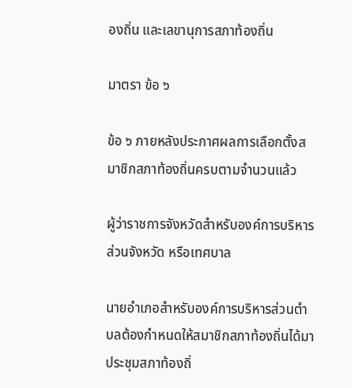องถิ่น และเลขานุการสภาท้องถิ่น

มาตรา ข้อ ๖

ข้อ ๖ ภายหลังประกาศผลการเลือกตั้งสมาชิกสภาท้องถิ่นครบตามจำนวนแล้ว

ผู้ว่าราชการจังหวัดสำหรับองค์การบริหารส่วนจังหวัด หรือเทศบาล

นายอำเภอสำหรับองค์การบริหารส่วนตำบลต้องกำหนดให้สมาชิกสภาท้องถิ่นได้มาประชุมสภาท้องถิ่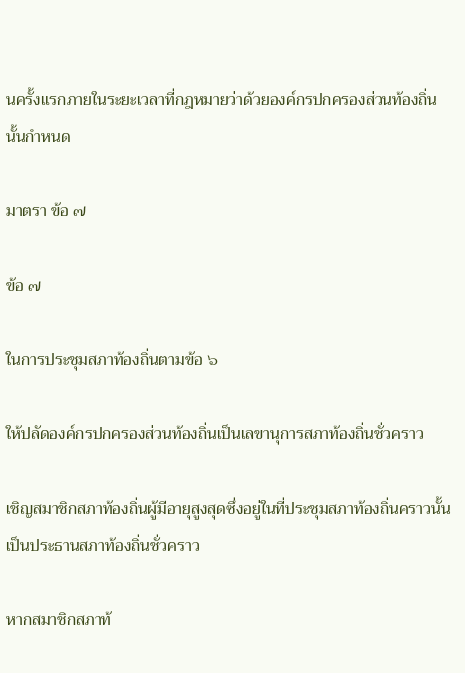นครั้งแรกภายในระยะเวลาที่กฎหมายว่าด้วยองค์กรปกครองส่วนท้องถิ่นนั้นกำหนด

มาตรา ข้อ ๗

ข้อ ๗

ในการประชุมสภาท้องถิ่นตามข้อ ๖

ให้ปลัดองค์กรปกครองส่วนท้องถิ่นเป็นเลขานุการสภาท้องถิ่นชั่วคราว

เชิญสมาชิกสภาท้องถิ่นผู้มีอายุสูงสุดซึ่งอยู่ในที่ประชุมสภาท้องถิ่นคราวนั้นเป็นประธานสภาท้องถิ่นชั่วคราว

หากสมาชิกสภาท้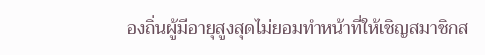องถิ่นผู้มีอายุสูงสุดไม่ยอมทำหน้าที่ให้เชิญสมาชิกส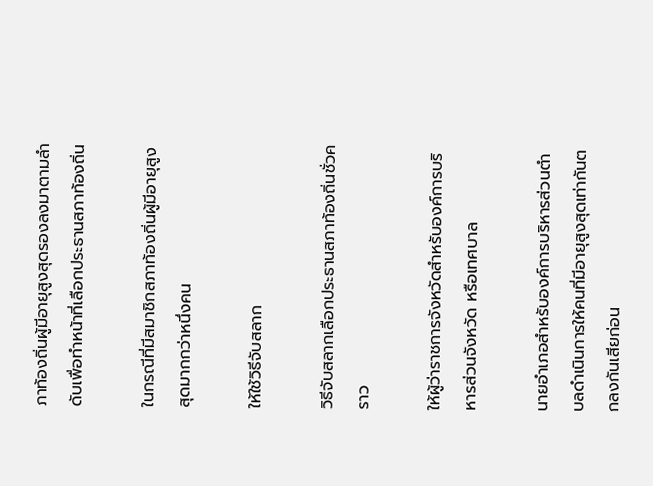ภาท้องถิ่นผู้มีอายุสูงสุดรองลงมาตามลำดับเพื่อทำหน้าที่เลือกประธานสภาท้องถิ่น

ในกรณีที่มีสมาชิกสภาท้องถิ่นผู้มีอายุสูงสุดมากกว่าหนึ่งคน

ให้ใช้วิธีจับสลาก

วิธีจับสลากเลือกประธานสภาท้องถิ่นชั่วคราว

ให้ผู้ว่าราชการจังหวัดสำหรับองค์การบริหารส่วนจังหวัด หรือเทศบาล

นายอำเภอสำหรับองค์การบริหารส่วนตำบลดำเนินการให้คนที่มีอายุสูงสุดเท่ากันตกลงกันเสียก่อน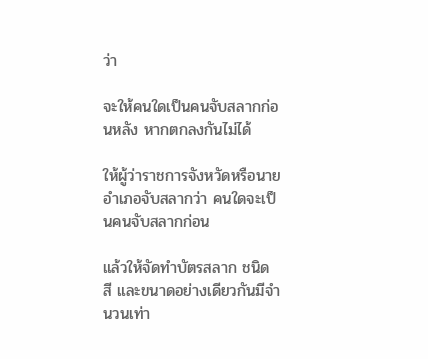ว่า

จะให้คนใดเป็นคนจับสลากก่อนหลัง หากตกลงกันไม่ได้

ให้ผู้ว่าราชการจังหวัดหรือนายอำเภอจับสลากว่า คนใดจะเป็นคนจับสลากก่อน

แล้วให้จัดทำบัตรสลาก ชนิด สี และขนาดอย่างเดียวกันมีจำนวนเท่า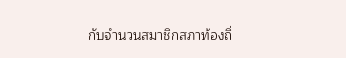กับจำนวนสมาชิกสภาท้องถิ่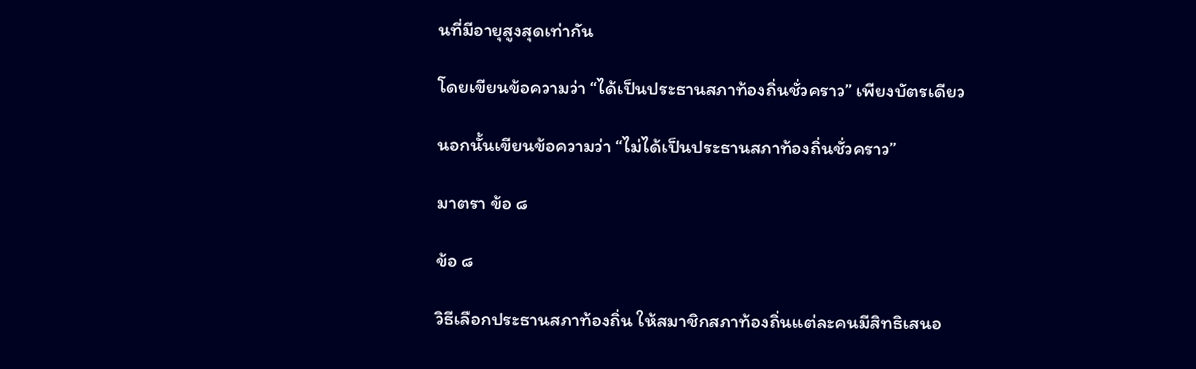นที่มีอายุสูงสุดเท่ากัน

โดยเขียนข้อความว่า “ได้เป็นประธานสภาท้องถิ่นชั่วคราว” เพียงบัตรเดียว

นอกนั้นเขียนข้อความว่า “ไม่ได้เป็นประธานสภาท้องถิ่นชั่วคราว”

มาตรา ข้อ ๘

ข้อ ๘

วิธีเลือกประธานสภาท้องถิ่น ให้สมาชิกสภาท้องถิ่นแต่ละคนมีสิทธิเสนอ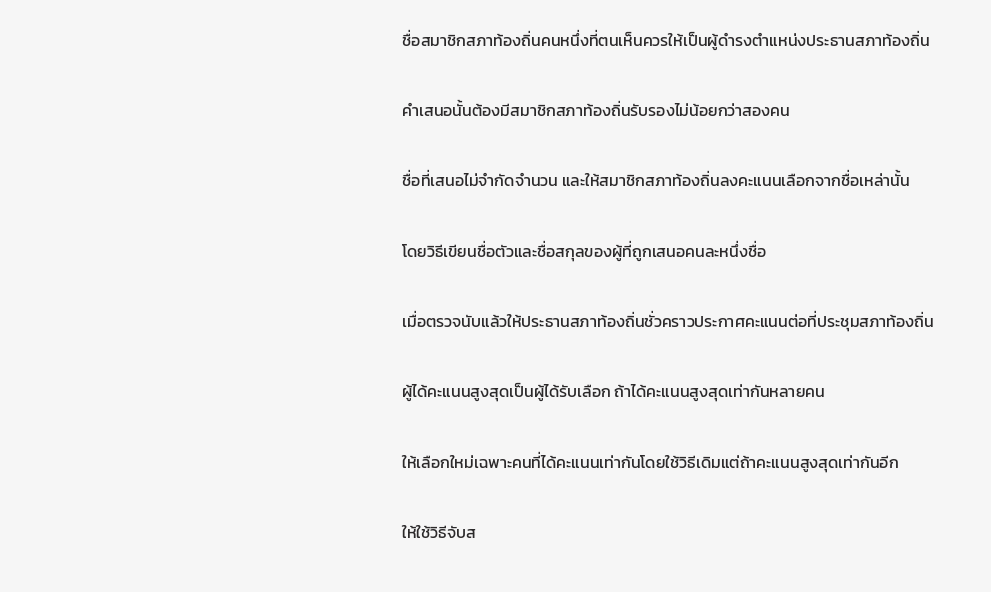ชื่อสมาชิกสภาท้องถิ่นคนหนึ่งที่ตนเห็นควรให้เป็นผู้ดำรงตำแหน่งประธานสภาท้องถิ่น

คำเสนอนั้นต้องมีสมาชิกสภาท้องถิ่นรับรองไม่น้อยกว่าสองคน

ชื่อที่เสนอไม่จำกัดจำนวน และให้สมาชิกสภาท้องถิ่นลงคะแนนเลือกจากชื่อเหล่านั้น

โดยวิธีเขียนชื่อตัวและชื่อสกุลของผู้ที่ถูกเสนอคนละหนึ่งชื่อ

เมื่อตรวจนับแล้วให้ประธานสภาท้องถิ่นชั่วคราวประกาศคะแนนต่อที่ประชุมสภาท้องถิ่น

ผู้ได้คะแนนสูงสุดเป็นผู้ได้รับเลือก ถ้าได้คะแนนสูงสุดเท่ากันหลายคน

ให้เลือกใหม่เฉพาะคนที่ได้คะแนนเท่ากันโดยใช้วิธีเดิมแต่ถ้าคะแนนสูงสุดเท่ากันอีก

ให้ใช้วิธีจับส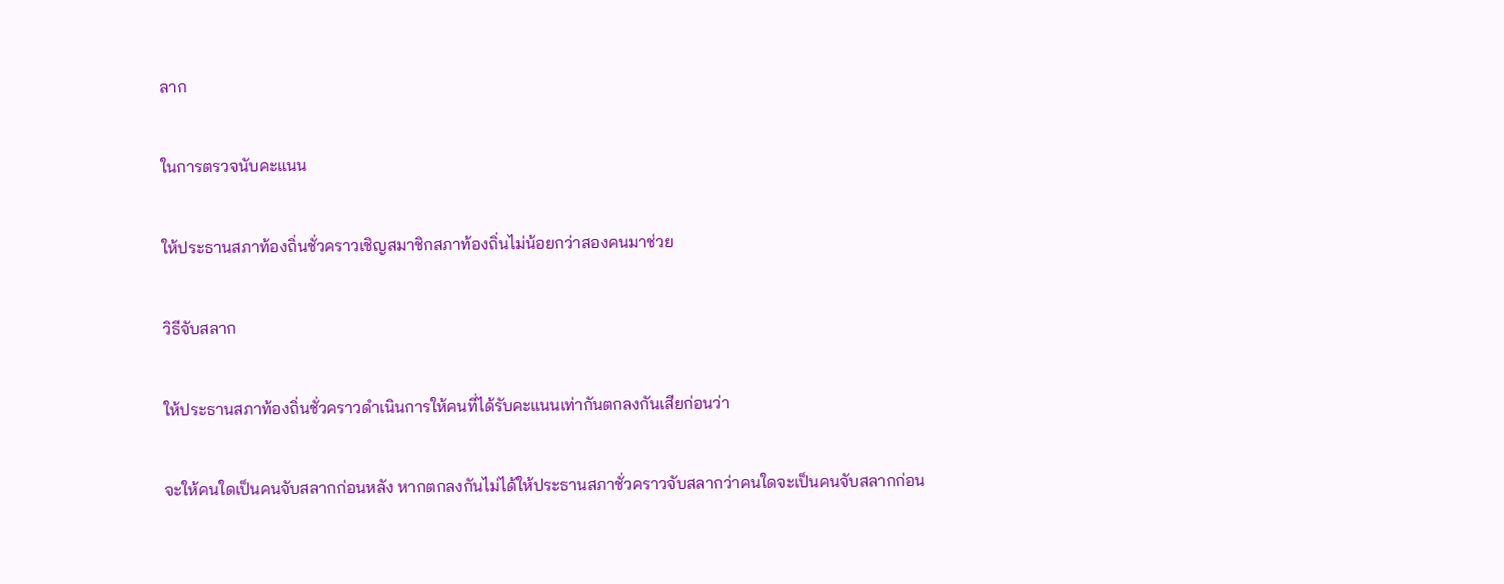ลาก

ในการตรวจนับคะแนน

ให้ประธานสภาท้องถิ่นชั่วคราวเชิญสมาชิกสภาท้องถิ่นไม่น้อยกว่าสองคนมาช่วย

วิธีจับสลาก

ให้ประธานสภาท้องถิ่นชั่วคราวดำเนินการให้คนที่ได้รับคะแนนเท่ากันตกลงกันเสียก่อนว่า

จะให้คนใดเป็นคนจับสลากก่อนหลัง หากตกลงกันไม่ได้ให้ประธานสภาชั่วคราวจับสลากว่าคนใดจะเป็นคนจับสลากก่อน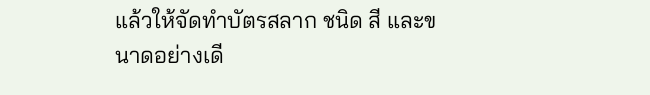แล้วให้จัดทำบัตรสลาก ชนิด สี และขนาดอย่างเดี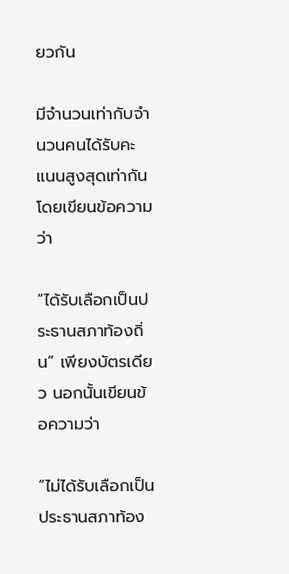ยวกัน

มีจำนวนเท่ากับจำนวนคนได้รับคะแนนสูงสุดเท่ากัน โดยเขียนข้อความว่า

“ได้รับเลือกเป็นประธานสภาท้องถิ่น” เพียงบัตรเดียว นอกนั้นเขียนข้อความว่า

“ไม่ได้รับเลือกเป็นประธานสภาท้อง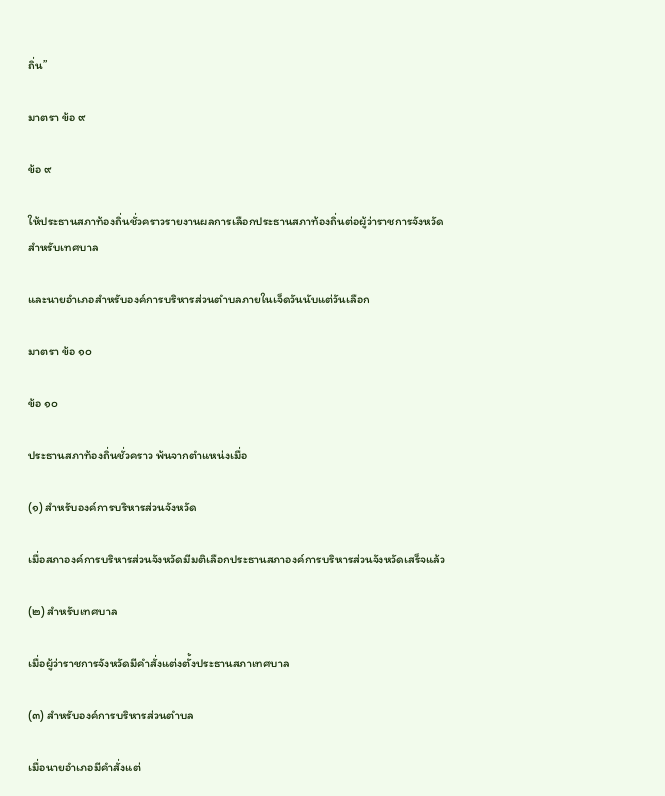ถิ่น”

มาตรา ข้อ ๙

ข้อ ๙

ให้ประธานสภาท้องถิ่นชั่วคราวรายงานผลการเลือกประธานสภาท้องถิ่นต่อผู้ว่าราชการจังหวัดสำหรับเทศบาล

และนายอำเภอสำหรับองค์การบริหารส่วนตำบลภายในเจ็ดวันนับแต่วันเลือก

มาตรา ข้อ ๑๐

ข้อ ๑๐

ประธานสภาท้องถิ่นชั่วคราว พ้นจากตำแหน่งเมื่อ

(๑) สำหรับองค์การบริหารส่วนจังหวัด

เมื่อสภาองค์การบริหารส่วนจังหวัดมีมติเลือกประธานสภาองค์การบริหารส่วนจังหวัดเสร็จแล้ว

(๒) สำหรับเทศบาล

เมื่อผู้ว่าราชการจังหวัดมีคำสั่งแต่งตั้งประธานสภาเทศบาล

(๓) สำหรับองค์การบริหารส่วนตำบล

เมื่อนายอำเภอมีคำสั่งแต่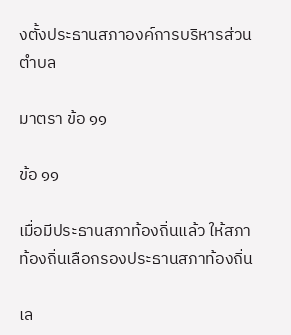งตั้งประธานสภาองค์การบริหารส่วนตำบล

มาตรา ข้อ ๑๑

ข้อ ๑๑

เมื่อมีประธานสภาท้องถิ่นแล้ว ให้สภาท้องถิ่นเลือกรองประธานสภาท้องถิ่น

เล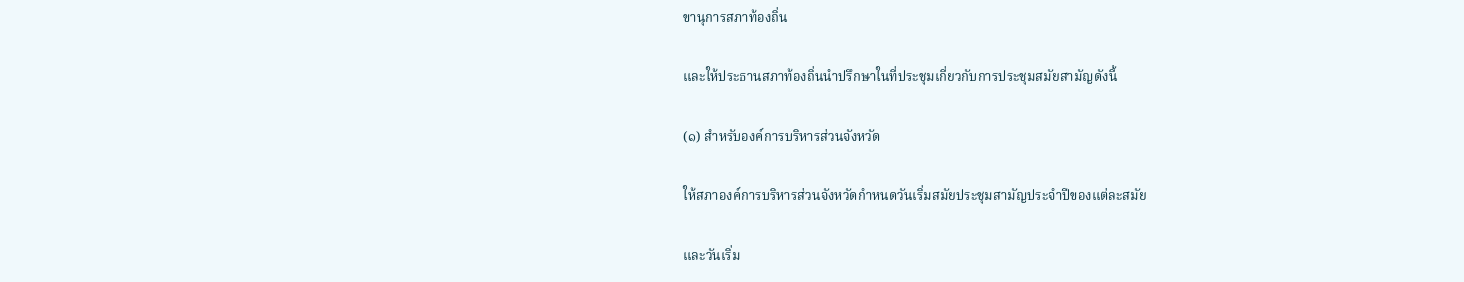ขานุการสภาท้องถิ่น

และให้ประธานสภาท้องถิ่นนำปรึกษาในที่ประชุมเกี่ยวกับการประชุมสมัยสามัญดังนี้

(๑) สำหรับองค์การบริหารส่วนจังหวัด

ให้สภาองค์การบริหารส่วนจังหวัดกำหนดวันเริ่มสมัยประชุมสามัญประจำปีของแต่ละสมัย

และวันเริ่ม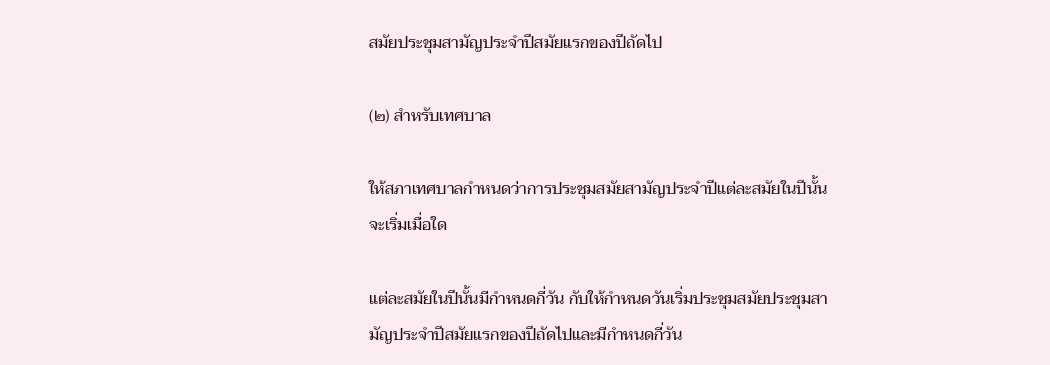สมัยประชุมสามัญประจำปีสมัยแรกของปีถัดไป

(๒) สำหรับเทศบาล

ให้สภาเทศบาลกำหนดว่าการประชุมสมัยสามัญประจำปีแต่ละสมัยในปีนั้นจะเริ่มเมื่อใด

แต่ละสมัยในปีนั้นมีกำหนดกี่วัน กับให้กำหนดวันเริ่มประชุมสมัยประชุมสามัญประจำปีสมัยแรกของปีถัดไปและมีกำหนดกี่วัน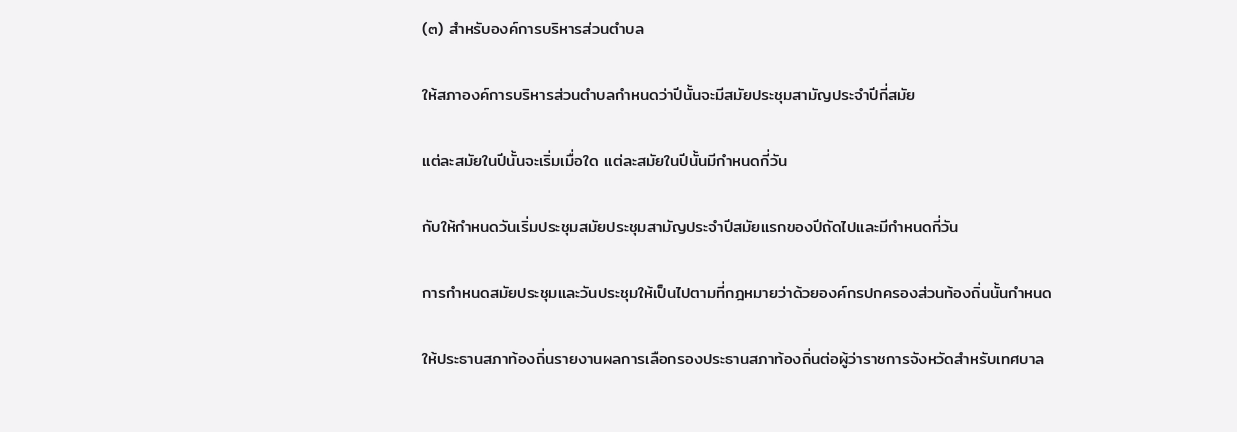(๓) สำหรับองค์การบริหารส่วนตำบล

ให้สภาองค์การบริหารส่วนตำบลกำหนดว่าปีนั้นจะมีสมัยประชุมสามัญประจำปีกี่สมัย

แต่ละสมัยในปีนั้นจะเริ่มเมื่อใด แต่ละสมัยในปีนั้นมีกำหนดกี่วัน

กับให้กำหนดวันเริ่มประชุมสมัยประชุมสามัญประจำปีสมัยแรกของปีถัดไปและมีกำหนดกี่วัน

การกำหนดสมัยประชุมและวันประชุมให้เป็นไปตามที่กฎหมายว่าด้วยองค์กรปกครองส่วนท้องถิ่นนั้นกำหนด

ให้ประธานสภาท้องถิ่นรายงานผลการเลือกรองประธานสภาท้องถิ่นต่อผู้ว่าราชการจังหวัดสำหรับเทศบาล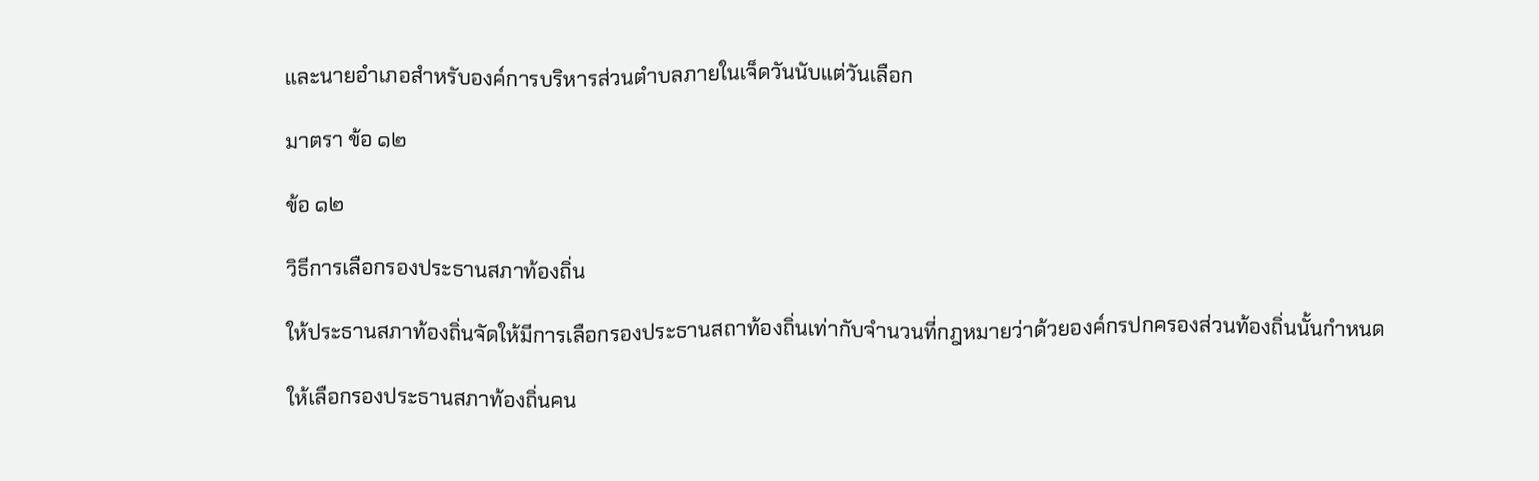และนายอำเภอสำหรับองค์การบริหารส่วนตำบลภายในเจ็ดวันนับแต่วันเลือก

มาตรา ข้อ ๑๒

ข้อ ๑๒

วิธีการเลือกรองประธานสภาท้องถิ่น

ให้ประธานสภาท้องถิ่นจัดให้มีการเลือกรองประธานสถาท้องถิ่นเท่ากับจำนวนที่กฎหมายว่าด้วยองค์กรปกครองส่วนท้องถิ่นนั้นกำหนด

ให้เลือกรองประธานสภาท้องถิ่นคน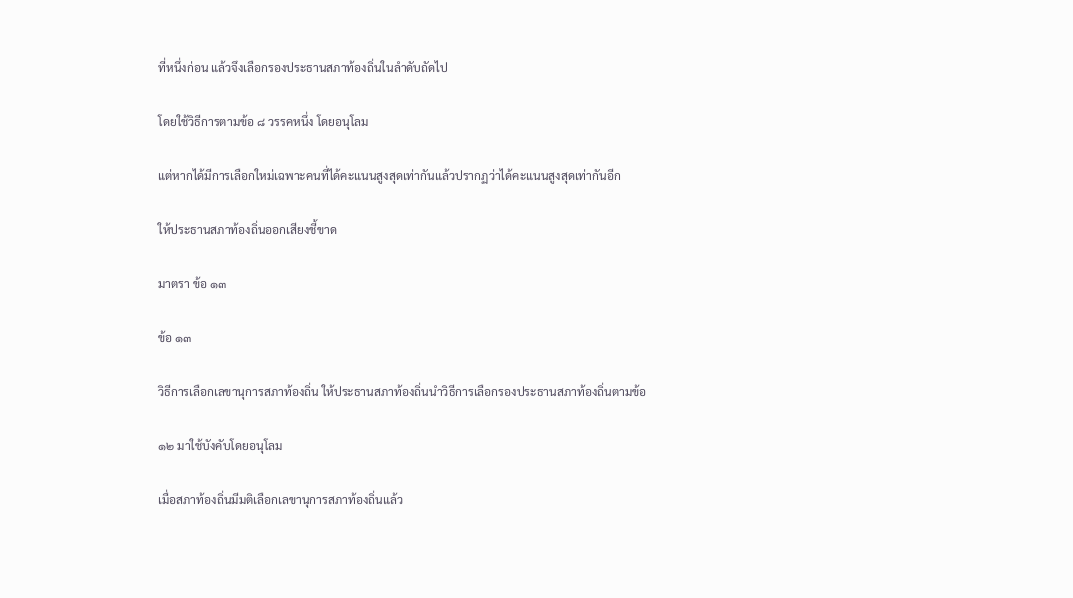ที่หนึ่งก่อน แล้วจึงเลือกรองประธานสภาท้องถิ่นในลำดับถัดไป

โดยใช้วิธีการตามข้อ ๘ วรรคหนึ่ง โดยอนุโลม

แต่หากได้มีการเลือกใหม่เฉพาะคนที่ได้คะแนนสูงสุดเท่ากันแล้วปรากฏว่าได้คะแนนสูงสุดเท่ากันอีก

ให้ประธานสภาท้องถิ่นออกเสียงชี้ขาด

มาตรา ข้อ ๑๓

ข้อ ๑๓

วิธีการเลือกเลขานุการสภาท้องถิ่น ให้ประธานสภาท้องถิ่นนำวิธีการเลือกรองประธานสภาท้องถิ่นตามข้อ

๑๒ มาใช้บังคับโดยอนุโลม

เมื่อสภาท้องถิ่นมีมติเลือกเลขานุการสภาท้องถิ่นแล้ว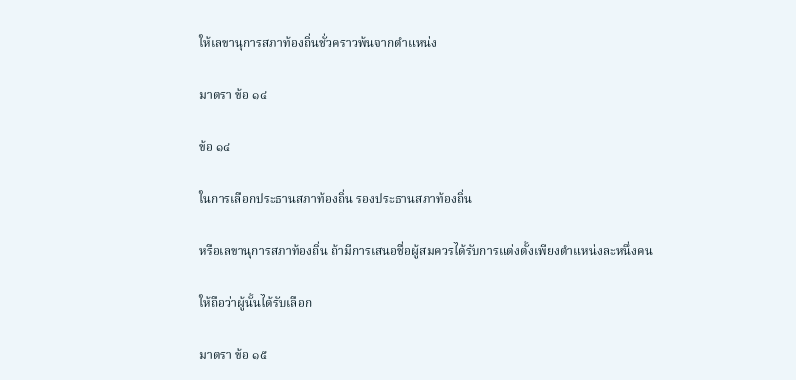ให้เลขานุการสภาท้องถิ่นชั่วคราวพ้นจากตำแหน่ง

มาตรา ข้อ ๑๔

ข้อ ๑๔

ในการเลือกประธานสภาท้องถิ่น รองประธานสภาท้องถิ่น

หรือเลขานุการสภาท้องถิ่น ถ้ามีการเสนอชื่อผู้สมควรได้รับการแต่งตั้งเพียงตำแหน่งละหนึ่งคน

ให้ถือว่าผู้นั้นได้รับเลือก

มาตรา ข้อ ๑๕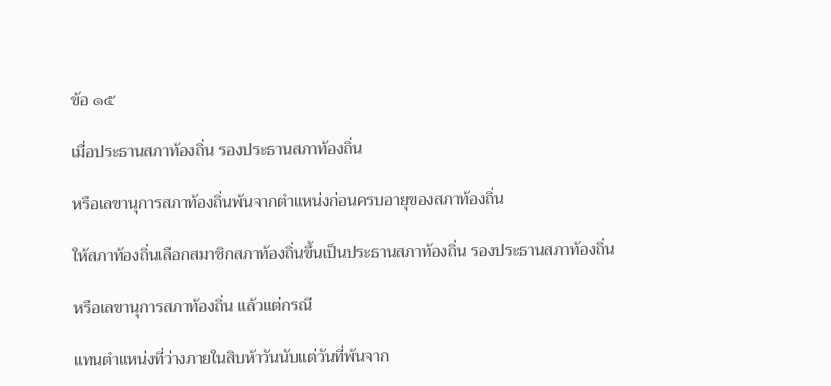ข้อ ๑๕

เมื่อประธานสภาท้องถิ่น รองประธานสภาท้องถิ่น

หรือเลขานุการสภาท้องถิ่นพ้นจากตำแหน่งก่อนครบอายุของสภาท้องถิ่น

ให้สภาท้องถิ่นเลือกสมาชิกสภาท้องถิ่นขึ้นเป็นประธานสภาท้องถิ่น รองประธานสภาท้องถิ่น

หรือเลขานุการสภาท้องถิ่น แล้วแต่กรณี

แทนตำแหน่งที่ว่างภายในสิบห้าวันนับแต่วันที่พ้นจาก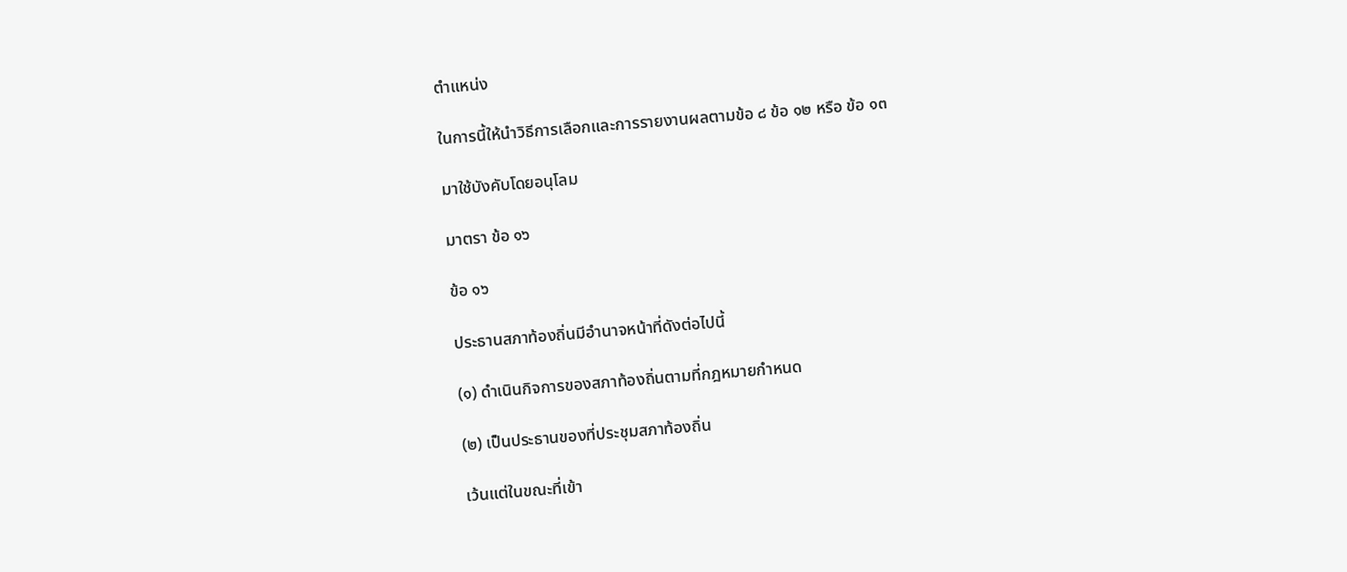ตำแหน่ง

ในการนี้ให้นำวิธีการเลือกและการรายงานผลตามข้อ ๘ ข้อ ๑๒ หรือ ข้อ ๑๓

มาใช้บังคับโดยอนุโลม

มาตรา ข้อ ๑๖

ข้อ ๑๖

ประธานสภาท้องถิ่นมีอำนาจหน้าที่ดังต่อไปนี้

(๑) ดำเนินกิจการของสภาท้องถิ่นตามที่กฎหมายกำหนด

(๒) เป็นประธานของที่ประชุมสภาท้องถิ่น

เว้นแต่ในขณะที่เข้า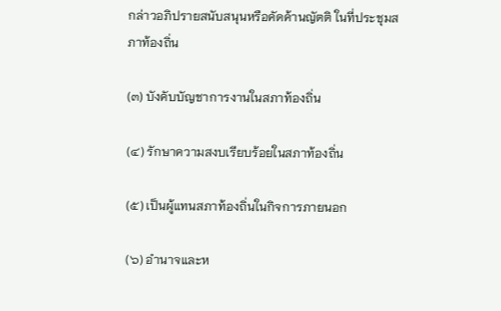กล่าวอภิปรายสนับสนุนหรือคัดค้านญัตติ ในที่ประชุมสภาท้องถิ่น

(๓) บังคับบัญชาการงานในสภาท้องถิ่น

(๔) รักษาความสงบเรียบร้อยในสภาท้องถิ่น

(๕) เป็นผู้แทนสภาท้องถิ่นในกิจการภายนอก

(๖) อำนาจและห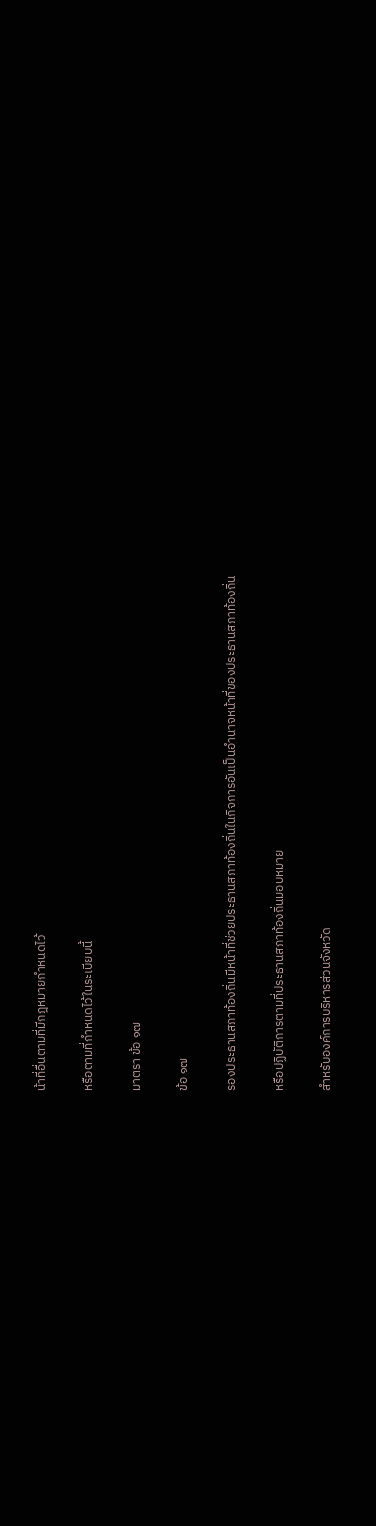น้าที่อื่นตามที่มีกฎหมายกำหนดไว้

หรือตามที่กำหนดไว้ในระเบียบนี้

มาตรา ข้อ ๑๗

ข้อ ๑๗

รองประธานสภาท้องถิ่นมีหน้าที่ช่วยประธานสภาท้องถิ่นในกิจการอันเป็นอำนาจหน้าที่ของประธานสภาท้องถิ่น

หรือปฏิบัติการตามที่ประธานสภาท้องถิ่นมอบหมาย

สำหรับองค์การบริหารส่วนจังหวัด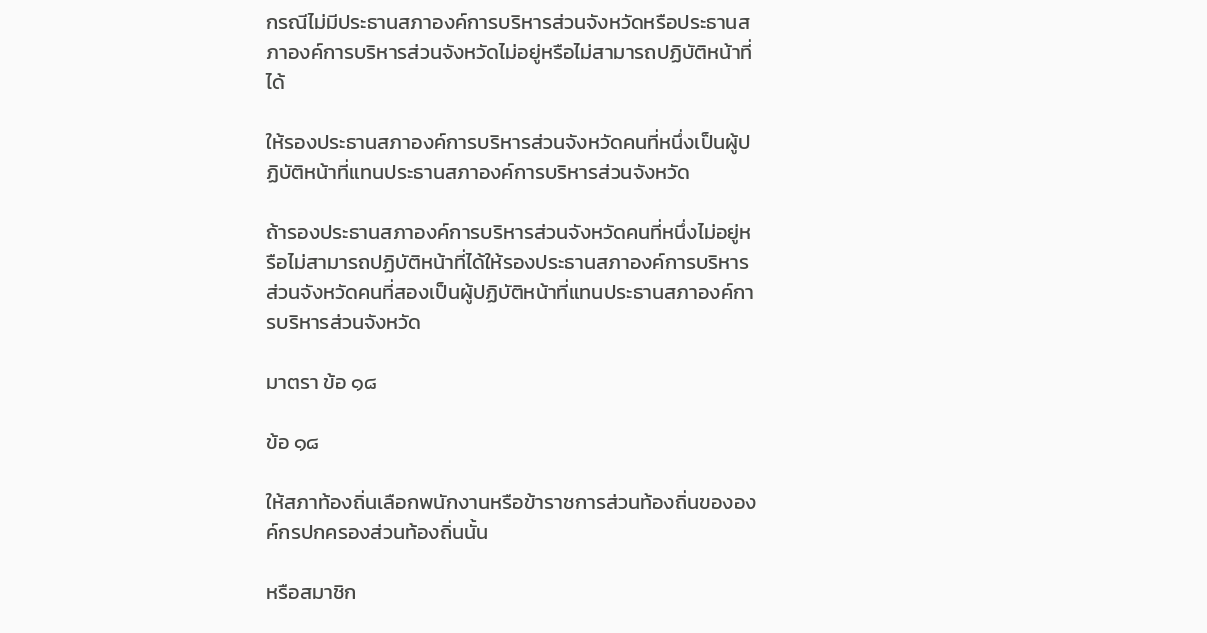กรณีไม่มีประธานสภาองค์การบริหารส่วนจังหวัดหรือประธานสภาองค์การบริหารส่วนจังหวัดไม่อยู่หรือไม่สามารถปฏิบัติหน้าที่ได้

ให้รองประธานสภาองค์การบริหารส่วนจังหวัดคนที่หนึ่งเป็นผู้ปฏิบัติหน้าที่แทนประธานสภาองค์การบริหารส่วนจังหวัด

ถ้ารองประธานสภาองค์การบริหารส่วนจังหวัดคนที่หนึ่งไม่อยู่หรือไม่สามารถปฏิบัติหน้าที่ได้ให้รองประธานสภาองค์การบริหารส่วนจังหวัดคนที่สองเป็นผู้ปฏิบัติหน้าที่แทนประธานสภาองค์การบริหารส่วนจังหวัด

มาตรา ข้อ ๑๘

ข้อ ๑๘

ให้สภาท้องถิ่นเลือกพนักงานหรือข้าราชการส่วนท้องถิ่นขององค์กรปกครองส่วนท้องถิ่นนั้น

หรือสมาชิก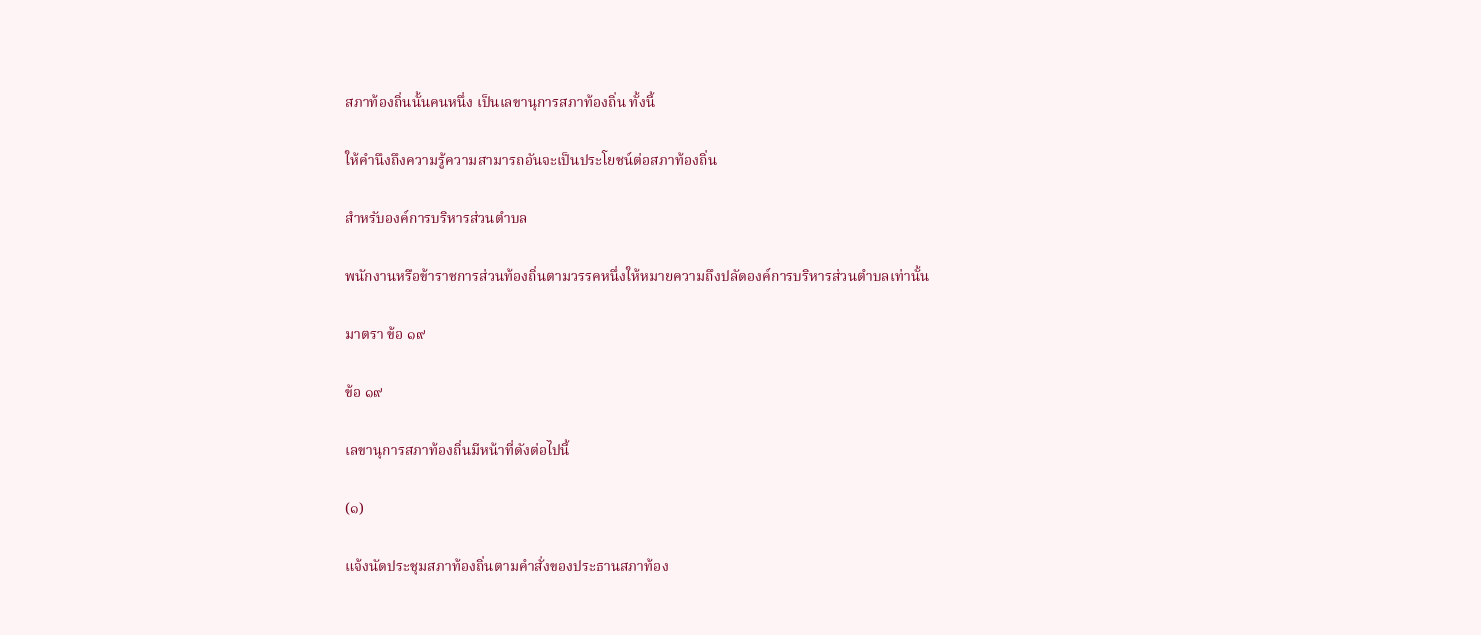สภาท้องถิ่นนั้นคนหนึ่ง เป็นเลขานุการสภาท้องถิ่น ทั้งนี้

ให้คำนึงถึงความรู้ความสามารถอันจะเป็นประโยชน์ต่อสภาท้องถิ่น

สำหรับองค์การบริหารส่วนตำบล

พนักงานหรือข้าราชการส่วนท้องถิ่นตามวรรคหนึ่งให้หมายความถึงปลัดองค์การบริหารส่วนตำบลเท่านั้น

มาตรา ข้อ ๑๙

ข้อ ๑๙

เลขานุการสภาท้องถิ่นมีหน้าที่ดังต่อไปนี้

(๑)

แจ้งนัดประชุมสภาท้องถิ่นตามคำสั่งของประธานสภาท้อง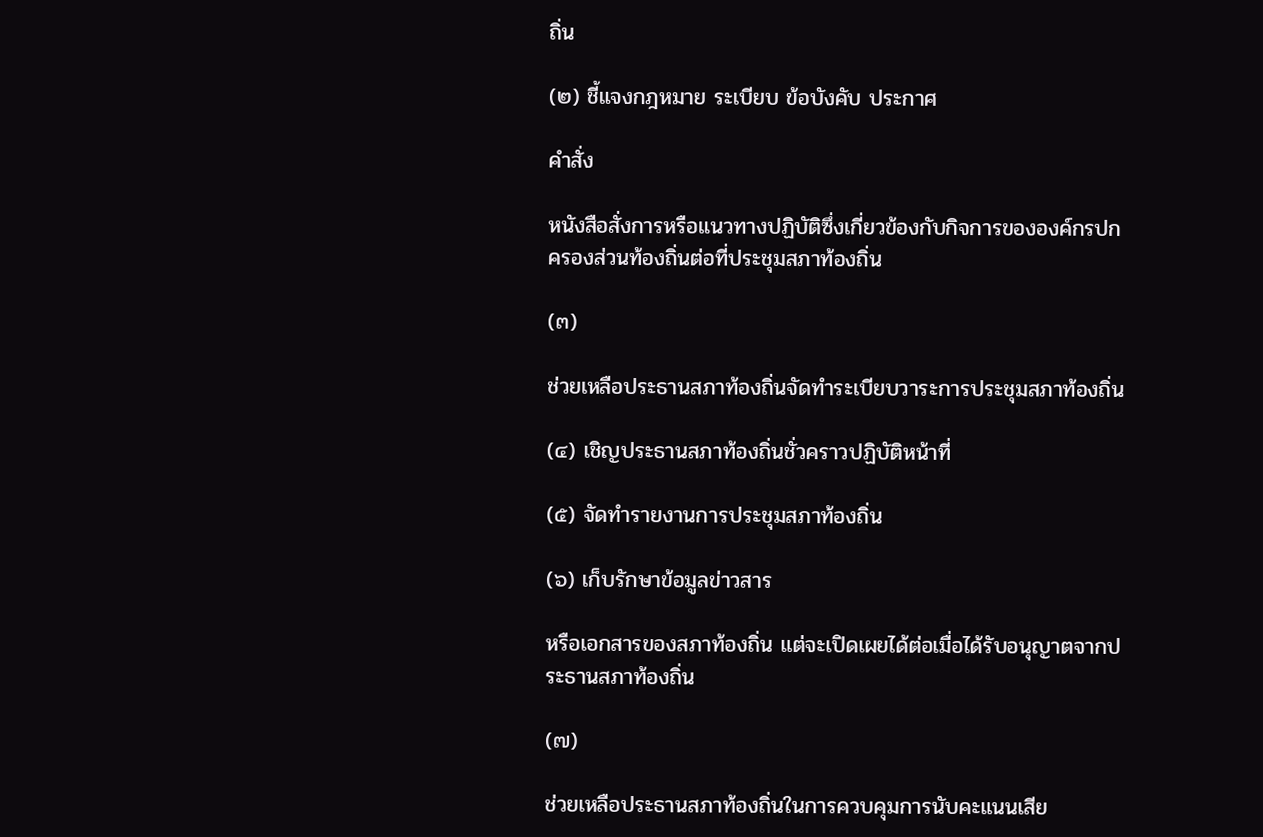ถิ่น

(๒) ชี้แจงกฎหมาย ระเบียบ ข้อบังคับ ประกาศ

คำสั่ง

หนังสือสั่งการหรือแนวทางปฏิบัติซึ่งเกี่ยวข้องกับกิจการขององค์กรปกครองส่วนท้องถิ่นต่อที่ประชุมสภาท้องถิ่น

(๓)

ช่วยเหลือประธานสภาท้องถิ่นจัดทำระเบียบวาระการประชุมสภาท้องถิ่น

(๔) เชิญประธานสภาท้องถิ่นชั่วคราวปฏิบัติหน้าที่

(๕) จัดทำรายงานการประชุมสภาท้องถิ่น

(๖) เก็บรักษาข้อมูลข่าวสาร

หรือเอกสารของสภาท้องถิ่น แต่จะเปิดเผยได้ต่อเมื่อได้รับอนุญาตจากประธานสภาท้องถิ่น

(๗)

ช่วยเหลือประธานสภาท้องถิ่นในการควบคุมการนับคะแนนเสีย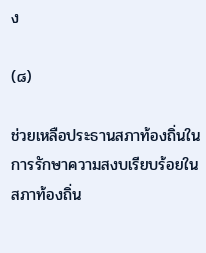ง

(๘)

ช่วยเหลือประธานสภาท้องถิ่นในการรักษาความสงบเรียบร้อยในสภาท้องถิ่น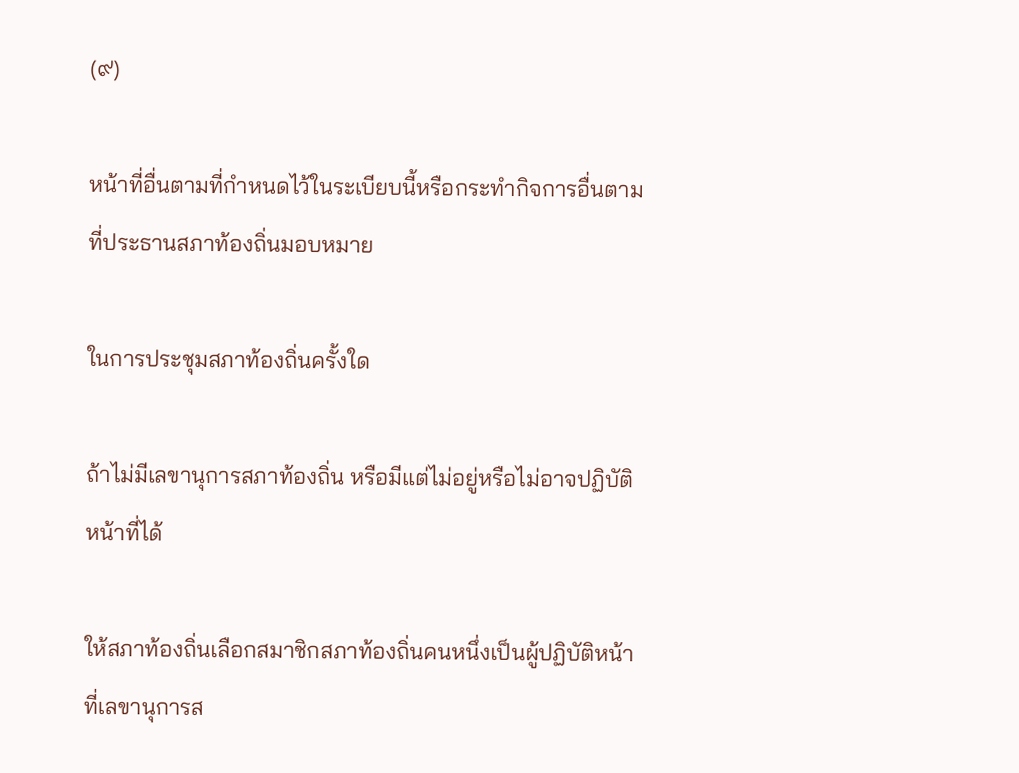(๙)

หน้าที่อื่นตามที่กำหนดไว้ในระเบียบนี้หรือกระทำกิจการอื่นตามที่ประธานสภาท้องถิ่นมอบหมาย

ในการประชุมสภาท้องถิ่นครั้งใด

ถ้าไม่มีเลขานุการสภาท้องถิ่น หรือมีแต่ไม่อยู่หรือไม่อาจปฏิบัติหน้าที่ได้

ให้สภาท้องถิ่นเลือกสมาชิกสภาท้องถิ่นคนหนึ่งเป็นผู้ปฏิบัติหน้าที่เลขานุการส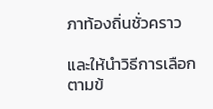ภาท้องถิ่นชั่วคราว

และให้นำวิธีการเลือกตามข้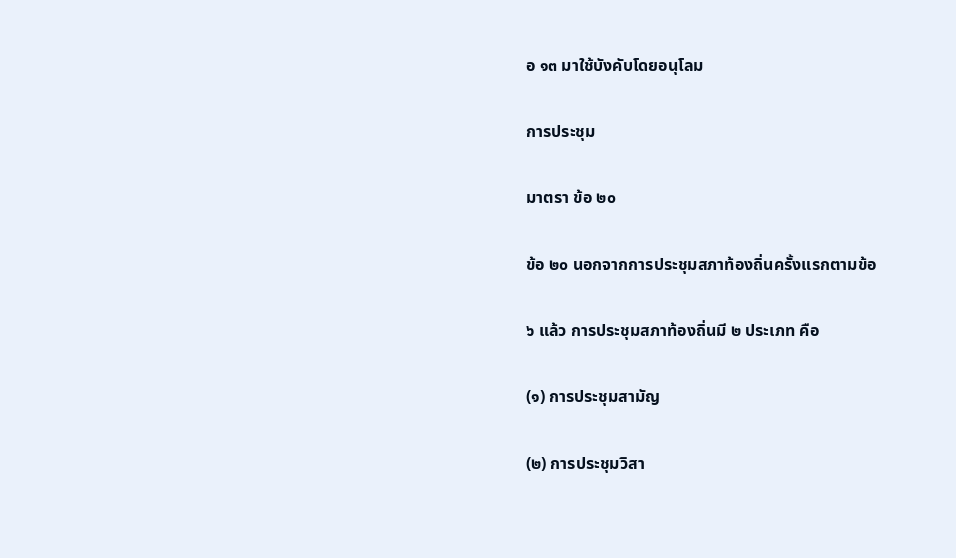อ ๑๓ มาใช้บังคับโดยอนุโลม

การประชุม

มาตรา ข้อ ๒๐

ข้อ ๒๐ นอกจากการประชุมสภาท้องถิ่นครั้งแรกตามข้อ

๖ แล้ว การประชุมสภาท้องถิ่นมี ๒ ประเภท คือ

(๑) การประชุมสามัญ

(๒) การประชุมวิสา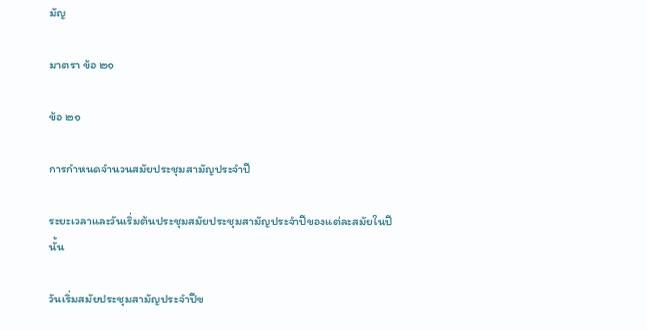มัญ

มาตรา ข้อ ๒๑

ข้อ ๒๑

การกำหนดจำนวนสมัยประชุมสามัญประจำปี

ระยะเวลาและวันเริ่มต้นประชุมสมัยประชุมสามัญประจำปีของแต่ละสมัยในปีนั้น

วันเริ่มสมัยประชุมสามัญประจำปีข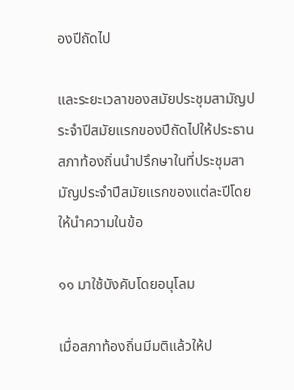องปีถัดไป

และระยะเวลาของสมัยประชุมสามัญประจำปีสมัยแรกของปีถัดไปให้ประธานสภาท้องถิ่นนำปรึกษาในที่ประชุมสามัญประจำปีสมัยแรกของแต่ละปีโดยให้นำความในข้อ

๑๑ มาใช้บังคับโดยอนุโลม

เมื่อสภาท้องถิ่นมีมติแล้วให้ป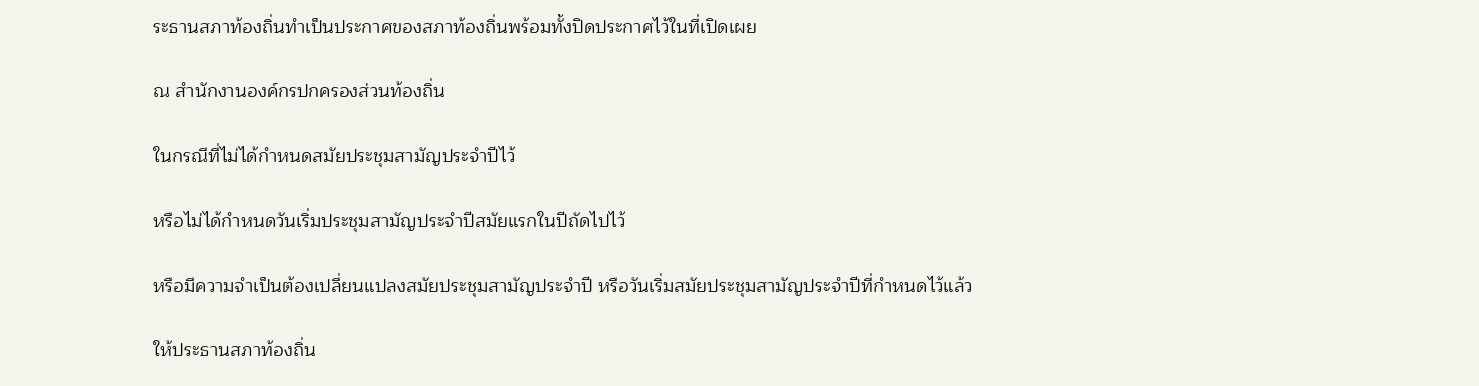ระธานสภาท้องถิ่นทำเป็นประกาศของสภาท้องถิ่นพร้อมทั้งปิดประกาศไว้ในที่เปิดเผย

ณ สำนักงานองค์กรปกครองส่วนท้องถิ่น

ในกรณีที่ไม่ได้กำหนดสมัยประชุมสามัญประจำปีไว้

หรือไม่ได้กำหนดวันเริ่มประชุมสามัญประจำปีสมัยแรกในปีถัดไปไว้

หรือมีความจำเป็นต้องเปลี่ยนแปลงสมัยประชุมสามัญประจำปี หรือวันเริ่มสมัยประชุมสามัญประจำปีที่กำหนดไว้แล้ว

ให้ประธานสภาท้องถิ่น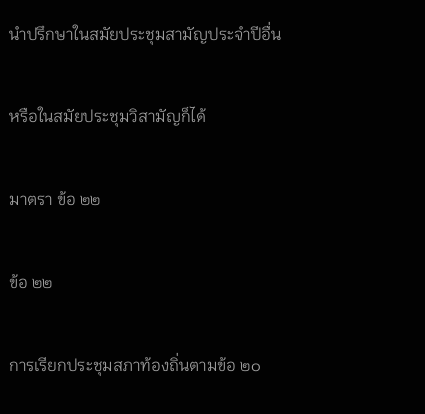นำปรึกษาในสมัยประชุมสามัญประจำปีอื่น

หรือในสมัยประชุมวิสามัญก็ได้

มาตรา ข้อ ๒๒

ข้อ ๒๒

การเรียกประชุมสภาท้องถิ่นตามข้อ ๒๐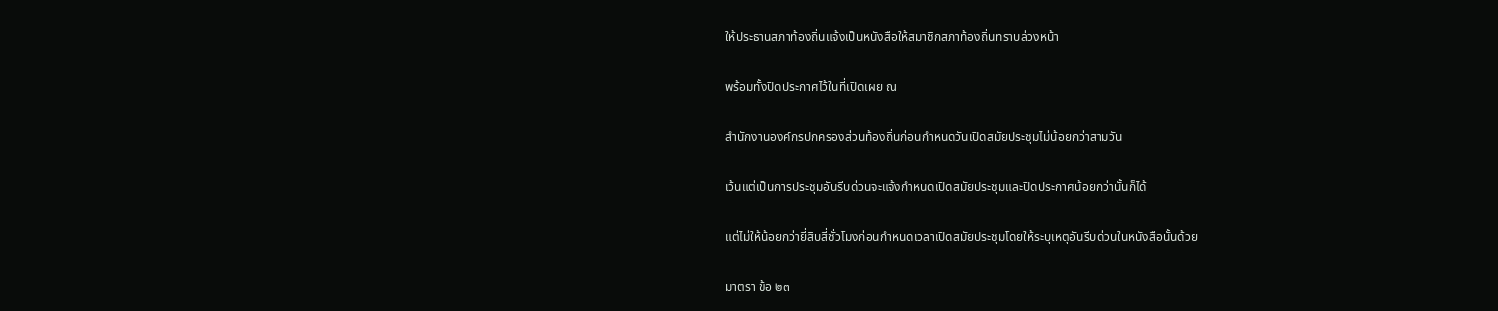ให้ประธานสภาท้องถิ่นแจ้งเป็นหนังสือให้สมาชิกสภาท้องถิ่นทราบล่วงหน้า

พร้อมทั้งปิดประกาศไว้ในที่เปิดเผย ณ

สำนักงานองค์กรปกครองส่วนท้องถิ่นก่อนกำหนดวันเปิดสมัยประชุมไม่น้อยกว่าสามวัน

เว้นแต่เป็นการประชุมอันรีบด่วนจะแจ้งกำหนดเปิดสมัยประชุมและปิดประกาศน้อยกว่านั้นก็ได้

แต่ไม่ให้น้อยกว่ายี่สิบสี่ชั่วโมงก่อนกำหนดเวลาเปิดสมัยประชุมโดยให้ระบุเหตุอันรีบด่วนในหนังสือนั้นด้วย

มาตรา ข้อ ๒๓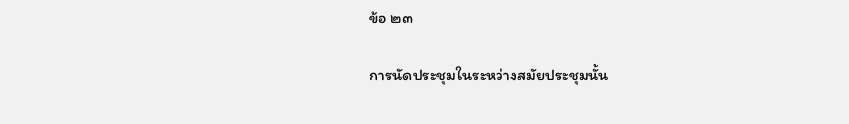ข้อ ๒๓

การนัดประชุมในระหว่างสมัยประชุมนั้น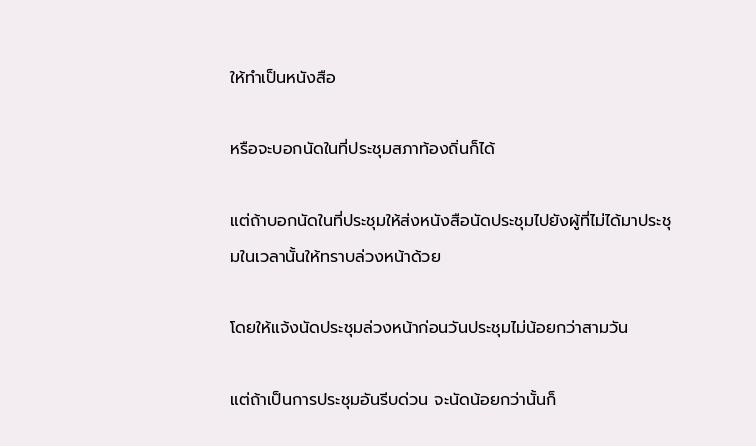ให้ทำเป็นหนังสือ

หรือจะบอกนัดในที่ประชุมสภาท้องถิ่นก็ได้

แต่ถ้าบอกนัดในที่ประชุมให้ส่งหนังสือนัดประชุมไปยังผู้ที่ไม่ได้มาประชุมในเวลานั้นให้ทราบล่วงหน้าด้วย

โดยให้แจ้งนัดประชุมล่วงหน้าก่อนวันประชุมไม่น้อยกว่าสามวัน

แต่ถ้าเป็นการประชุมอันรีบด่วน จะนัดน้อยกว่านั้นก็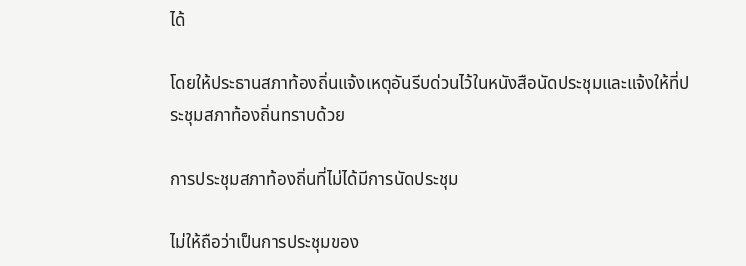ได้

โดยให้ประธานสภาท้องถิ่นแจ้งเหตุอันรีบด่วนไว้ในหนังสือนัดประชุมและแจ้งให้ที่ประชุมสภาท้องถิ่นทราบด้วย

การประชุมสภาท้องถิ่นที่ไม่ได้มีการนัดประชุม

ไม่ให้ถือว่าเป็นการประชุมของ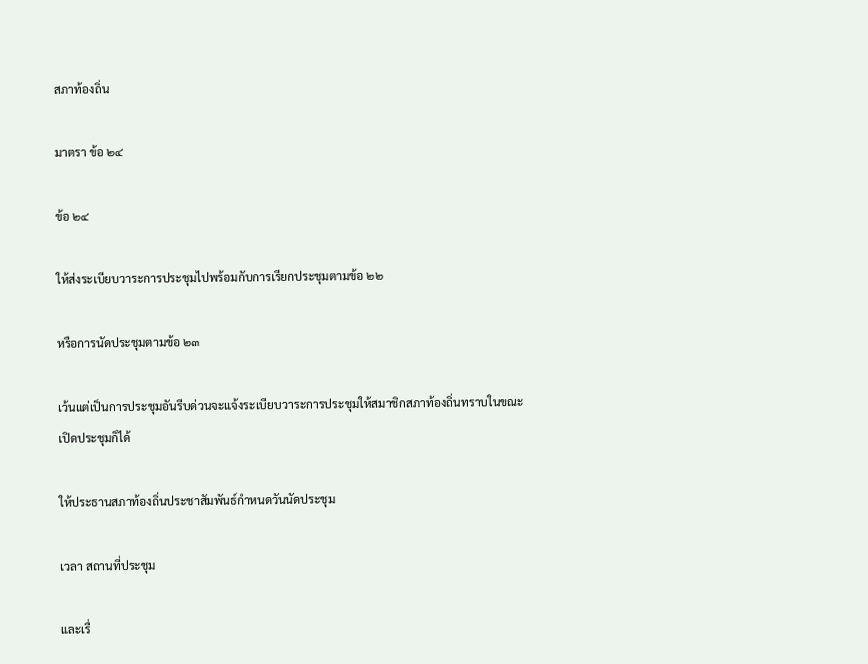สภาท้องถิ่น

มาตรา ข้อ ๒๔

ข้อ ๒๔

ให้ส่งระเบียบวาระการประชุมไปพร้อมกับการเรียกประชุมตามข้อ ๒๒

หรือการนัดประชุมตามข้อ ๒๓

เว้นแต่เป็นการประชุมอันรีบด่วนจะแจ้งระเบียบวาระการประชุมให้สมาชิกสภาท้องถิ่นทราบในขณะเปิดประชุมก็ได้

ให้ประธานสภาท้องถิ่นประชาสัมพันธ์กำหนดวันนัดประชุม

เวลา สถานที่ประชุม

และเรื่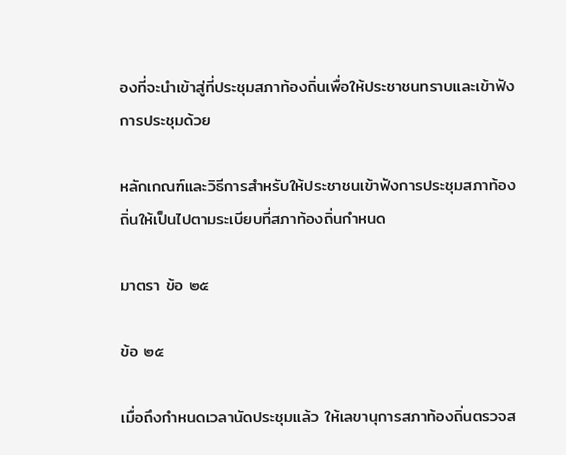องที่จะนำเข้าสู่ที่ประชุมสภาท้องถิ่นเพื่อให้ประชาชนทราบและเข้าฟังการประชุมด้วย

หลักเกณฑ์และวิธีการสำหรับให้ประชาชนเข้าฟังการประชุมสภาท้องถิ่นให้เป็นไปตามระเบียบที่สภาท้องถิ่นกำหนด

มาตรา ข้อ ๒๕

ข้อ ๒๕

เมื่อถึงกำหนดเวลานัดประชุมแล้ว ให้เลขานุการสภาท้องถิ่นตรวจส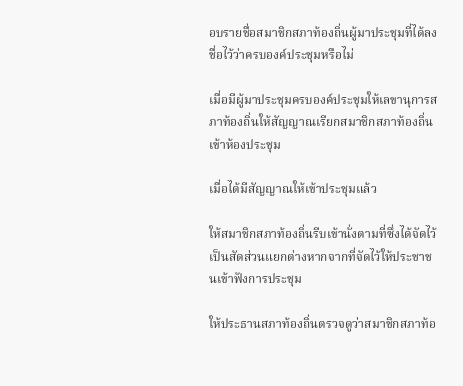อบรายชื่อสมาชิกสภาท้องถิ่นผู้มาประชุมที่ได้ลงชื่อไว้ว่าครบองค์ประชุมหรือไม่

เมื่อมีผู้มาประชุมครบองค์ประชุมให้เลขานุการสภาท้องถิ่นให้สัญญาณเรียกสมาชิกสภาท้องถิ่นเข้าห้องประชุม

เมื่อได้มีสัญญาณให้เข้าประชุมแล้ว

ให้สมาชิกสภาท้องถิ่นรีบเข้านั่งตามที่ซึ่งได้จัดไว้เป็นสัดส่วนแยกต่างหากจากที่จัดไว้ให้ประชาชนเข้าฟังการประชุม

ให้ประธานสภาท้องถิ่นตรวจดูว่าสมาชิกสภาท้อ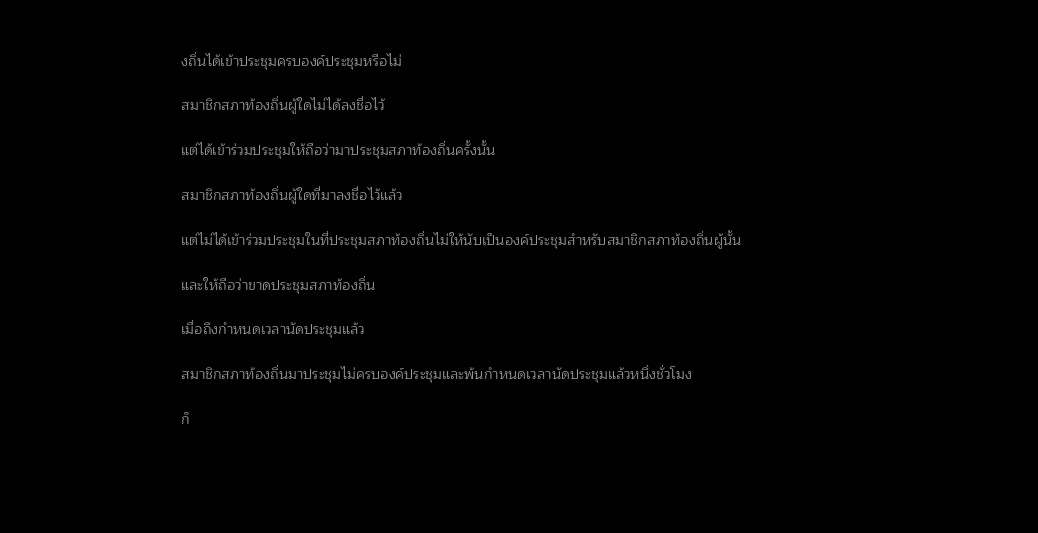งถิ่นได้เข้าประชุมครบองค์ประชุมหรือไม่

สมาชิกสภาท้องถิ่นผู้ใดไม่ได้ลงชื่อไว้

แต่ได้เข้าร่วมประชุมให้ถือว่ามาประชุมสภาท้องถิ่นครั้งนั้น

สมาชิกสภาท้องถิ่นผู้ใดที่มาลงชื่อไว้แล้ว

แต่ไม่ได้เข้าร่วมประชุมในที่ประชุมสภาท้องถิ่นไม่ให้นับเป็นองค์ประชุมสำหรับสมาชิกสภาท้องถิ่นผู้นั้น

และให้ถือว่าขาดประชุมสภาท้องถิ่น

เมื่อถึงกำหนดเวลานัดประชุมแล้ว

สมาชิกสภาท้องถิ่นมาประชุมไม่ครบองค์ประชุมและพ้นกำหนดเวลานัดประชุมแล้วหนึ่งชั่วโมง

ก็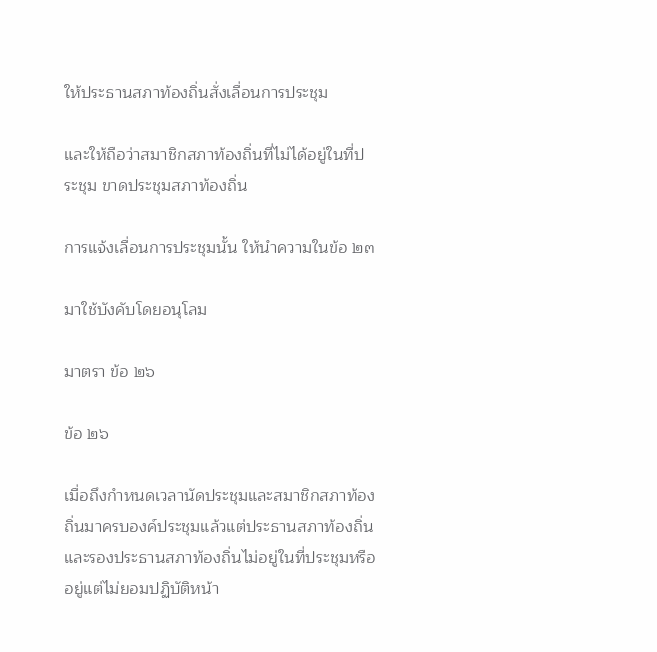ให้ประธานสภาท้องถิ่นสั่งเลื่อนการประชุม

และให้ถือว่าสมาชิกสภาท้องถิ่นที่ไม่ได้อยู่ในที่ประชุม ขาดประชุมสภาท้องถิ่น

การแจ้งเลื่อนการประชุมนั้น ให้นำความในข้อ ๒๓

มาใช้บังคับโดยอนุโลม

มาตรา ข้อ ๒๖

ข้อ ๒๖

เมื่อถึงกำหนดเวลานัดประชุมและสมาชิกสภาท้องถิ่นมาครบองค์ประชุมแล้วแต่ประธานสภาท้องถิ่นและรองประธานสภาท้องถิ่นไม่อยู่ในที่ประชุมหรืออยู่แต่ไม่ยอมปฏิบัติหน้า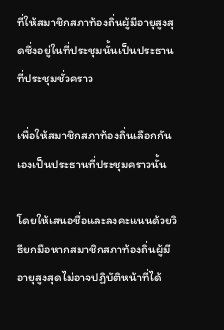ที่ให้สมาชิกสภาท้องถิ่นผู้มีอายุสูงสุดซึ่งอยู่ในที่ประชุมนั้นเป็นประธานที่ประชุมชั่วคราว

เพื่อให้สมาชิกสภาท้องถิ่นเลือกกันเองเป็นประธานที่ประชุมคราวนั้น

โดยให้เสนอชื่อและลงคะแนนด้วยวิธียกมือหากสมาชิกสภาท้องถิ่นผู้มีอายุสูงสุดไม่อาจปฏิบัติหน้าที่ได้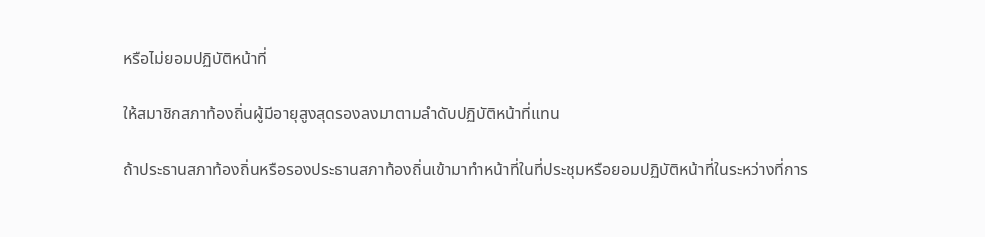หรือไม่ยอมปฏิบัติหน้าที่

ให้สมาชิกสภาท้องถิ่นผู้มีอายุสูงสุดรองลงมาตามลำดับปฏิบัติหน้าที่แทน

ถ้าประธานสภาท้องถิ่นหรือรองประธานสภาท้องถิ่นเข้ามาทำหน้าที่ในที่ประชุมหรือยอมปฏิบัติหน้าที่ในระหว่างที่การ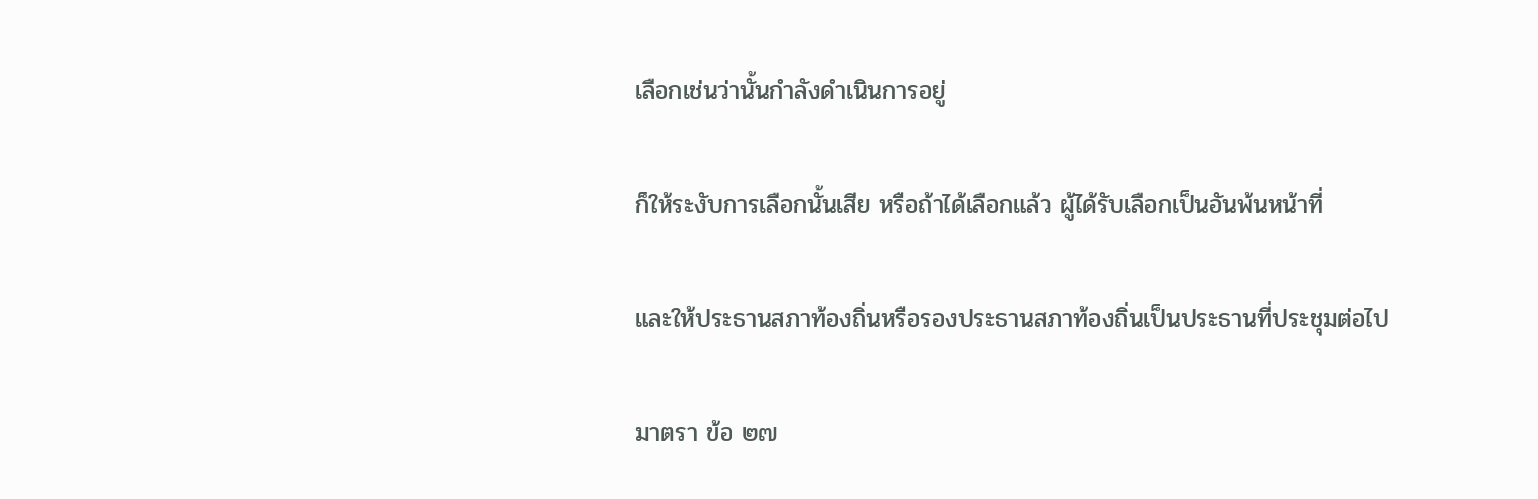เลือกเช่นว่านั้นกำลังดำเนินการอยู่

ก็ให้ระงับการเลือกนั้นเสีย หรือถ้าได้เลือกแล้ว ผู้ได้รับเลือกเป็นอันพ้นหน้าที่

และให้ประธานสภาท้องถิ่นหรือรองประธานสภาท้องถิ่นเป็นประธานที่ประชุมต่อไป

มาตรา ข้อ ๒๗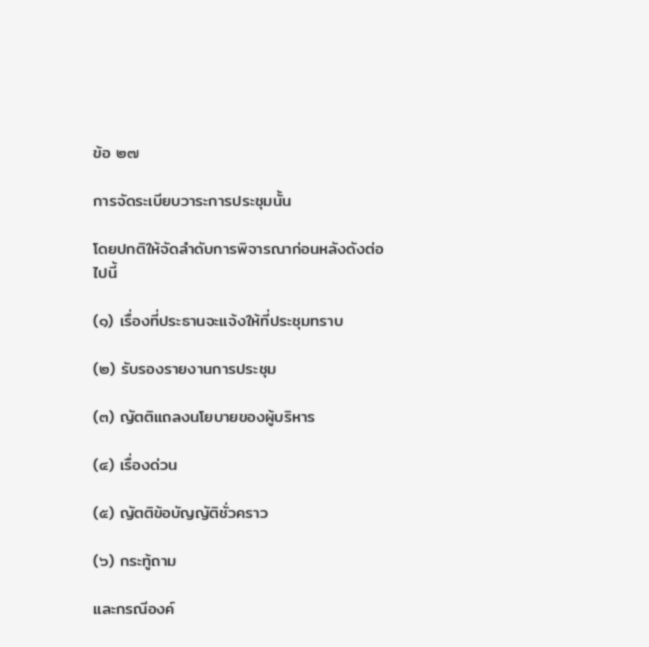ข้อ ๒๗

การจัดระเบียบวาระการประชุมนั้น

โดยปกติให้จัดลำดับการพิจารณาก่อนหลังดังต่อไปนี้

(๑) เรื่องที่ประธานจะแจ้งให้ที่ประชุมทราบ

(๒) รับรองรายงานการประชุม

(๓) ญัตติแถลงนโยบายของผู้บริหาร

(๔) เรื่องด่วน

(๕) ญัตติข้อบัญญัติชั่วคราว

(๖) กระทู้ถาม

และกรณีองค์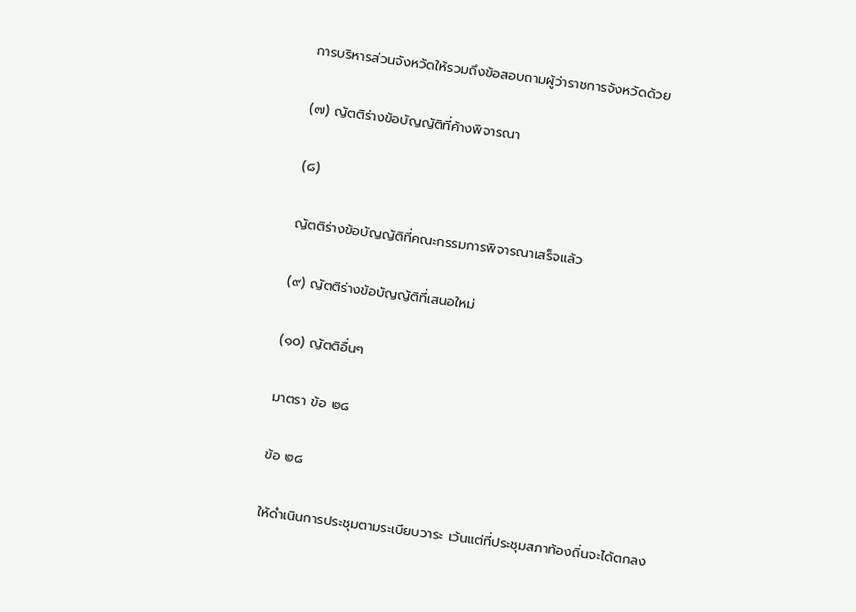การบริหารส่วนจังหวัดให้รวมถึงข้อสอบถามผู้ว่าราชการจังหวัดด้วย

(๗) ญัตติร่างข้อบัญญัติที่ค้างพิจารณา

(๘)

ญัตติร่างข้อบัญญัติที่คณะกรรมการพิจารณาเสร็จแล้ว

(๙) ญัตติร่างข้อบัญญัติที่เสนอใหม่

(๑๐) ญัตติอื่นๆ

มาตรา ข้อ ๒๘

ข้อ ๒๘

ให้ดำเนินการประชุมตามระเบียบวาระ เว้นแต่ที่ประชุมสภาท้องถิ่นจะได้ตกลง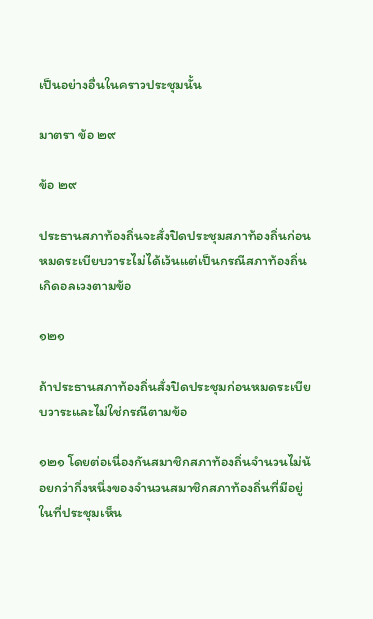เป็นอย่างอื่นในคราวประชุมนั้น

มาตรา ข้อ ๒๙

ข้อ ๒๙

ประธานสภาท้องถิ่นจะสั่งปิดประชุมสภาท้องถิ่นก่อนหมดระเบียบวาระไม่ได้เว้นแต่เป็นกรณีสภาท้องถิ่นเกิดอลเวงตามข้อ

๑๒๑

ถ้าประธานสภาท้องถิ่นสั่งปิดประชุมก่อนหมดระเบียบวาระและไม่ใช่กรณีตามข้อ

๑๒๑ โดยต่อเนื่องกันสมาชิกสภาท้องถิ่นจำนวนไม่น้อยกว่ากึ่งหนึ่งของจำนวนสมาชิกสภาท้องถิ่นที่มีอยู่ในที่ประชุมเห็น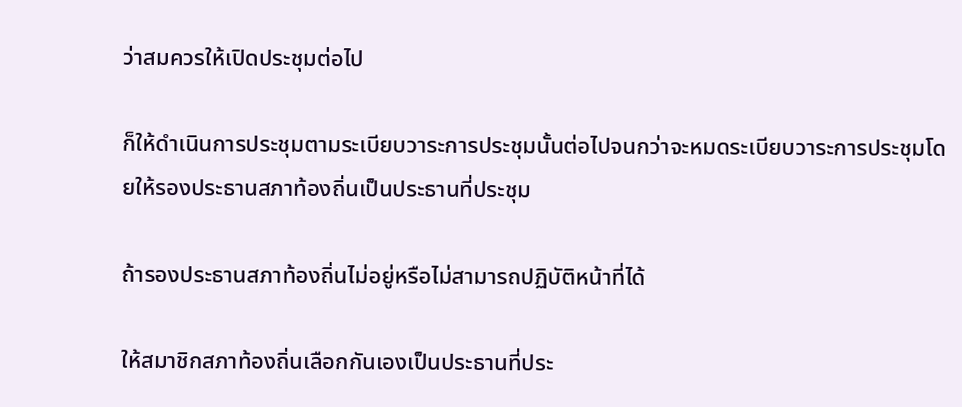ว่าสมควรให้เปิดประชุมต่อไป

ก็ให้ดำเนินการประชุมตามระเบียบวาระการประชุมนั้นต่อไปจนกว่าจะหมดระเบียบวาระการประชุมโดยให้รองประธานสภาท้องถิ่นเป็นประธานที่ประชุม

ถ้ารองประธานสภาท้องถิ่นไม่อยู่หรือไม่สามารถปฏิบัติหน้าที่ได้

ให้สมาชิกสภาท้องถิ่นเลือกกันเองเป็นประธานที่ประ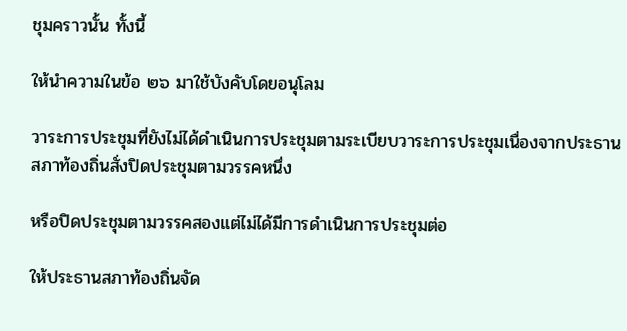ชุมคราวนั้น ทั้งนี้

ให้นำความในข้อ ๒๖ มาใช้บังคับโดยอนุโลม

วาระการประชุมที่ยังไม่ได้ดำเนินการประชุมตามระเบียบวาระการประชุมเนื่องจากประธานสภาท้องถิ่นสั่งปิดประชุมตามวรรคหนึ่ง

หรือปิดประชุมตามวรรคสองแต่ไม่ได้มีการดำเนินการประชุมต่อ

ให้ประธานสภาท้องถิ่นจัด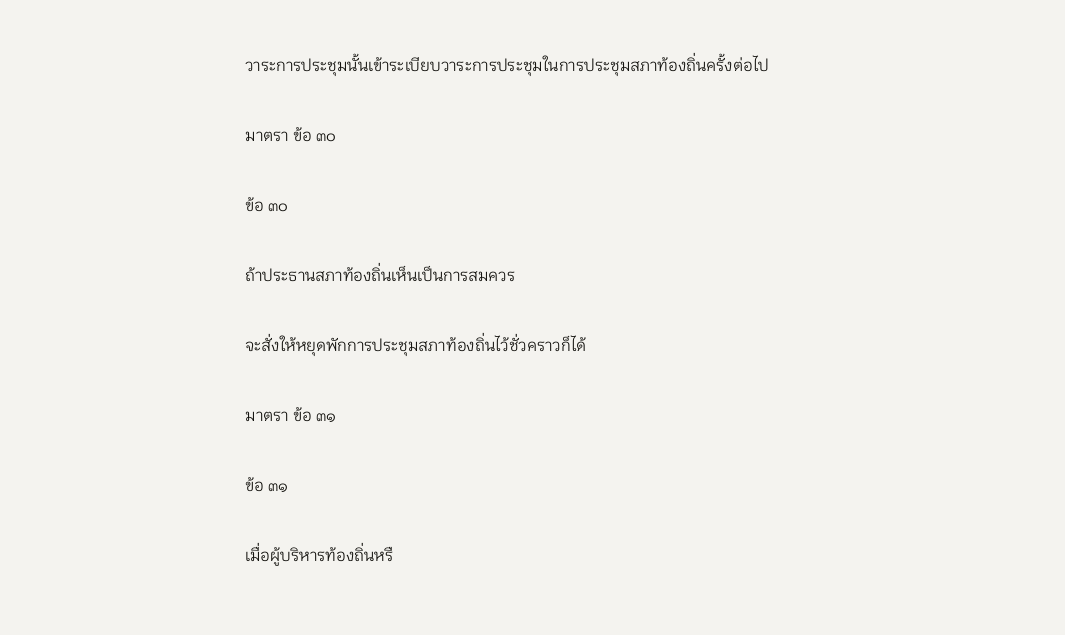วาระการประชุมนั้นเข้าระเบียบวาระการประชุมในการประชุมสภาท้องถิ่นครั้งต่อไป

มาตรา ข้อ ๓๐

ข้อ ๓๐

ถ้าประธานสภาท้องถิ่นเห็นเป็นการสมควร

จะสั่งให้หยุดพักการประชุมสภาท้องถิ่นไว้ชั่วคราวก็ได้

มาตรา ข้อ ๓๑

ข้อ ๓๑

เมื่อผู้บริหารท้องถิ่นหรื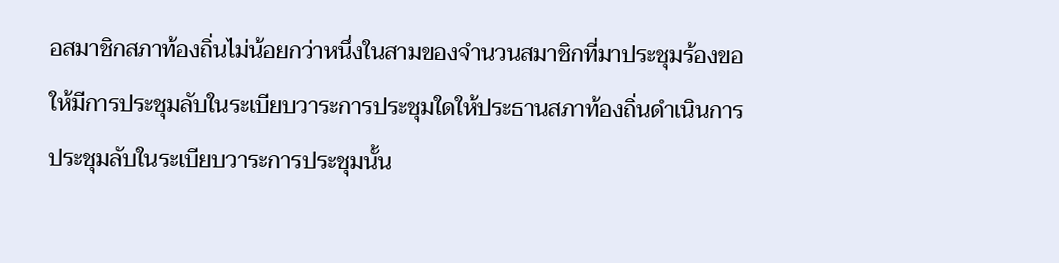อสมาชิกสภาท้องถิ่นไม่น้อยกว่าหนึ่งในสามของจำนวนสมาชิกที่มาประชุมร้องขอให้มีการประชุมลับในระเบียบวาระการประชุมใดให้ประธานสภาท้องถิ่นดำเนินการประชุมลับในระเบียบวาระการประชุมนั้น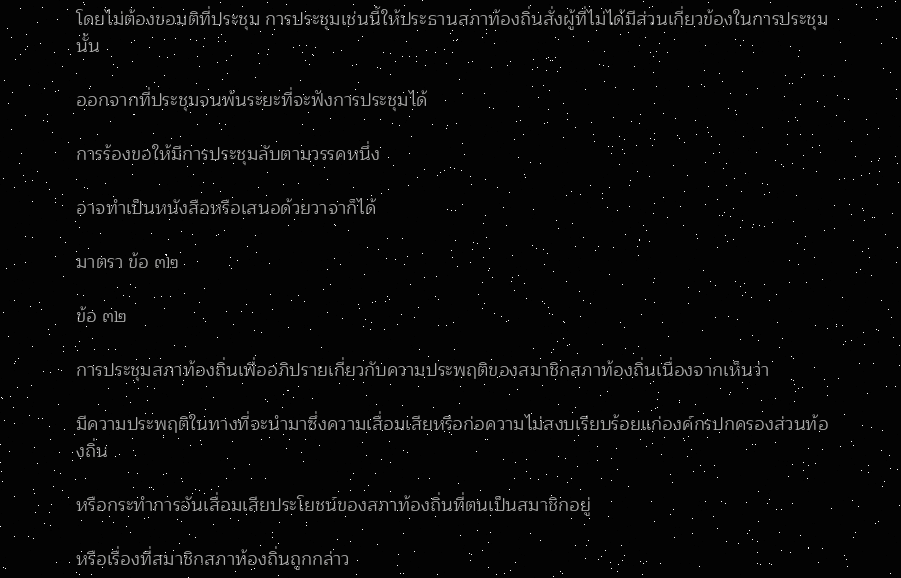โดยไม่ต้องขอมติที่ประชุม การประชุมเช่นนี้ให้ประธานสภาท้องถิ่นสั่งผู้ที่ไม่ได้มีส่วนเกี่ยวข้องในการประชุมนั้น

ออกจากที่ประชุมจนพ้นระยะที่จะฟังการประชุมได้

การร้องขอให้มีการประชุมลับตามวรรคหนึ่ง

อาจทำเป็นหนังสือหรือเสนอด้วยวาจาก็ได้

มาตรา ข้อ ๓๒

ข้อ ๓๒

การประชุมสภาท้องถิ่นเพื่ออภิปรายเกี่ยวกับความประพฤติของสมาชิกสภาท้องถิ่นเนื่องจากเห็นว่า

มีความประพฤติในทางที่จะนำมาซึ่งความเสื่อมเสียหรือก่อความไม่สงบเรียบร้อยแก่องค์กรปกครองส่วนท้องถิ่น

หรือกระทำการอันเสื่อมเสียประโยชน์ของสภาท้องถิ่นที่ตนเป็นสมาชิกอยู่

หรือเรื่องที่สมาชิกสภาท้องถิ่นถูกกล่าว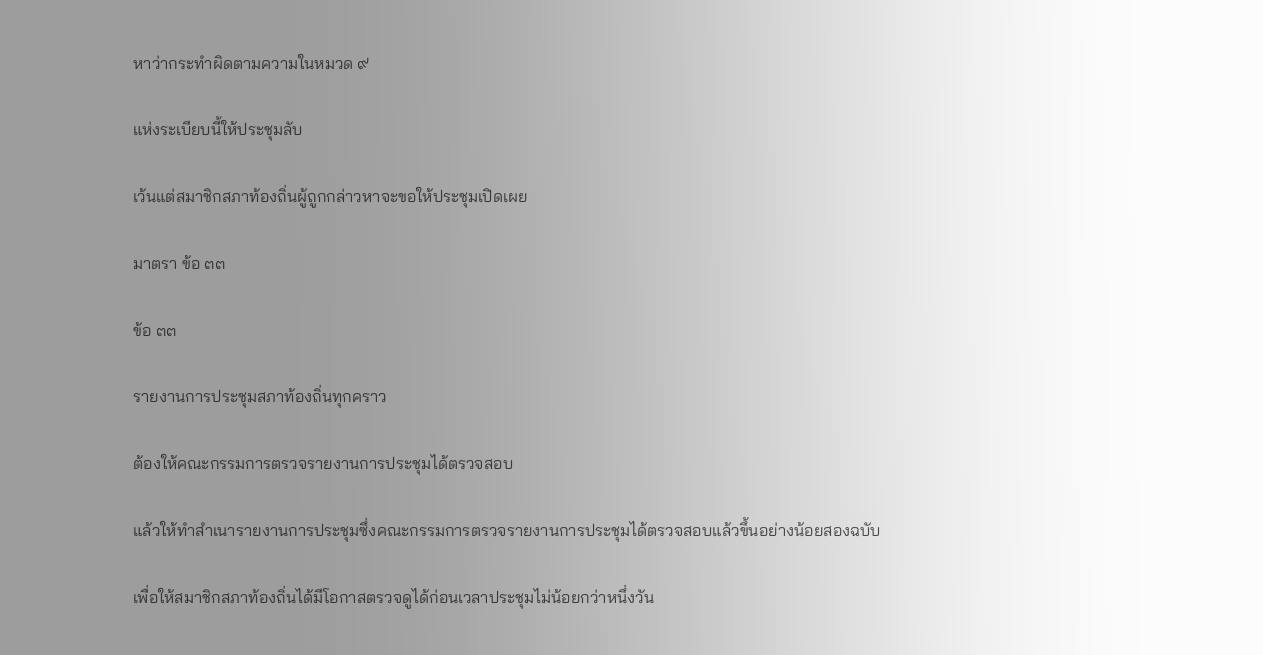หาว่ากระทำผิดตามความในหมวด ๙

แห่งระเบียบนี้ให้ประชุมลับ

เว้นแต่สมาชิกสภาท้องถิ่นผู้ถูกกล่าวหาจะขอให้ประชุมเปิดเผย

มาตรา ข้อ ๓๓

ข้อ ๓๓

รายงานการประชุมสภาท้องถิ่นทุกคราว

ต้องให้คณะกรรมการตรวจรายงานการประชุมได้ตรวจสอบ

แล้วให้ทำสำเนารายงานการประชุมซึ่งคณะกรรมการตรวจรายงานการประชุมได้ตรวจสอบแล้วขึ้นอย่างน้อยสองฉบับ

เพื่อให้สมาชิกสภาท้องถิ่นได้มีโอกาสตรวจดูได้ก่อนเวลาประชุมไม่น้อยกว่าหนึ่งวัน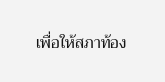เพื่อให้สภาท้อง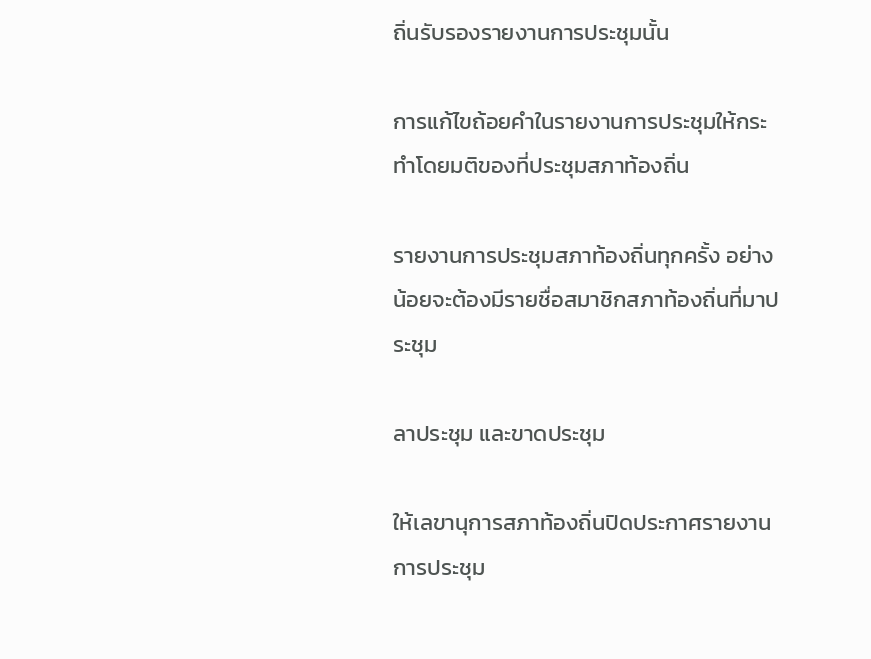ถิ่นรับรองรายงานการประชุมนั้น

การแก้ไขถ้อยคำในรายงานการประชุมให้กระทำโดยมติของที่ประชุมสภาท้องถิ่น

รายงานการประชุมสภาท้องถิ่นทุกครั้ง อย่างน้อยจะต้องมีรายชื่อสมาชิกสภาท้องถิ่นที่มาประชุม

ลาประชุม และขาดประชุม

ให้เลขานุการสภาท้องถิ่นปิดประกาศรายงานการประชุม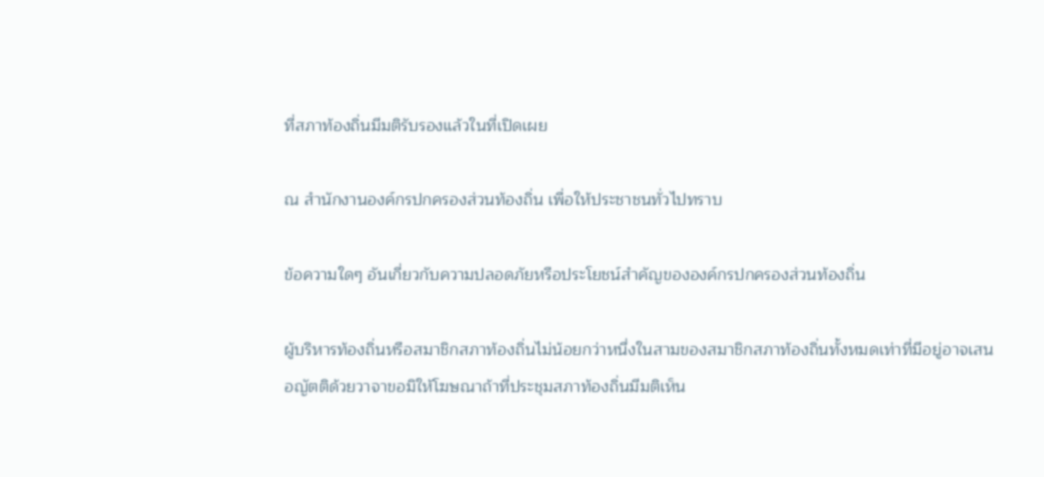ที่สภาท้องถิ่นมีมติรับรองแล้วในที่เปิดเผย

ณ สำนักงานองค์กรปกครองส่วนท้องถิ่น เพื่อให้ประชาชนทั่วไปทราบ

ข้อความใดๆ อันเกี่ยวกับความปลอดภัยหรือประโยชน์สำคัญขององค์กรปกครองส่วนท้องถิ่น

ผู้บริหารท้องถิ่นหรือสมาชิกสภาท้องถิ่นไม่น้อยกว่าหนึ่งในสามของสมาชิกสภาท้องถิ่นทั้งหมดเท่าที่มีอยู่อาจเสนอญัตติด้วยวาจาขอมิให้โฆษณาถ้าที่ประชุมสภาท้องถิ่นมีมติเห็น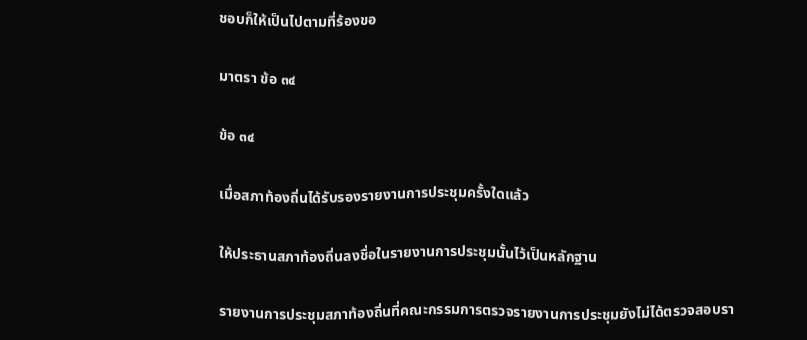ชอบก็ให้เป็นไปตามที่ร้องขอ

มาตรา ข้อ ๓๔

ข้อ ๓๔

เมื่อสภาท้องถิ่นได้รับรองรายงานการประชุมครั้งใดแล้ว

ให้ประธานสภาท้องถิ่นลงชื่อในรายงานการประชุมนั้นไว้เป็นหลักฐาน

รายงานการประชุมสภาท้องถิ่นที่คณะกรรมการตรวจรายงานการประชุมยังไม่ได้ตรวจสอบรา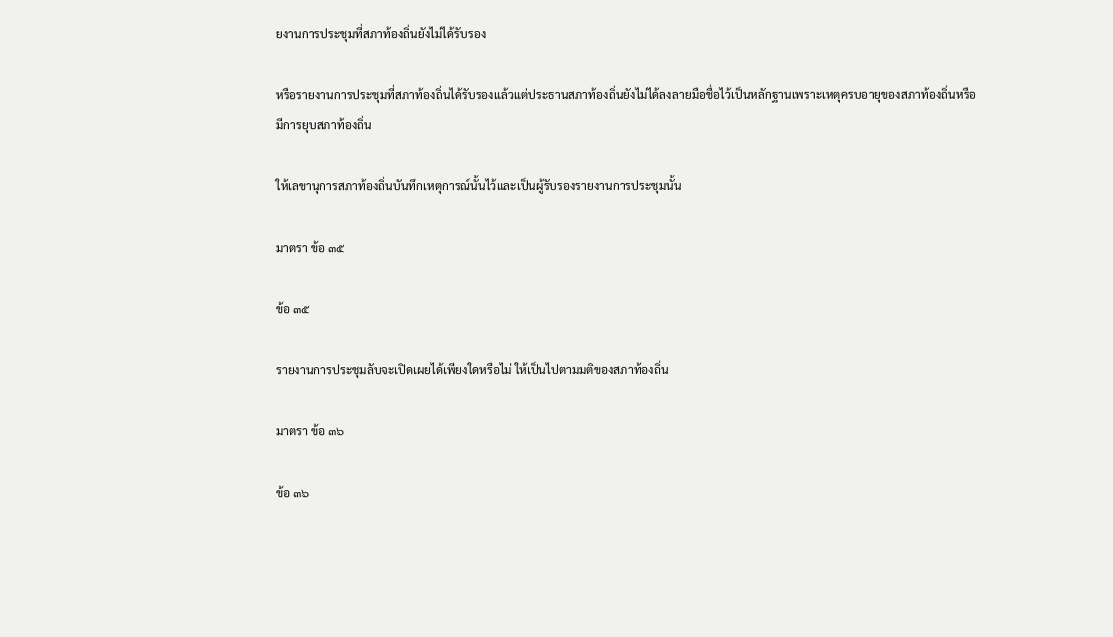ยงานการประชุมที่สภาท้องถิ่นยังไม่ได้รับรอง

หรือรายงานการประชุมที่สภาท้องถิ่นได้รับรองแล้วแต่ประธานสภาท้องถิ่นยังไม่ได้ลงลายมือชื่อไว้เป็นหลักฐานเพราะเหตุครบอายุของสภาท้องถิ่นหรือมีการยุบสภาท้องถิ่น

ให้เลขานุการสภาท้องถิ่นบันทึกเหตุการณ์นั้นไว้และเป็นผู้รับรองรายงานการประชุมนั้น

มาตรา ข้อ ๓๕

ข้อ ๓๕

รายงานการประชุมลับจะเปิดเผยได้เพียงใดหรือไม่ ให้เป็นไปตามมติของสภาท้องถิ่น

มาตรา ข้อ ๓๖

ข้อ ๓๖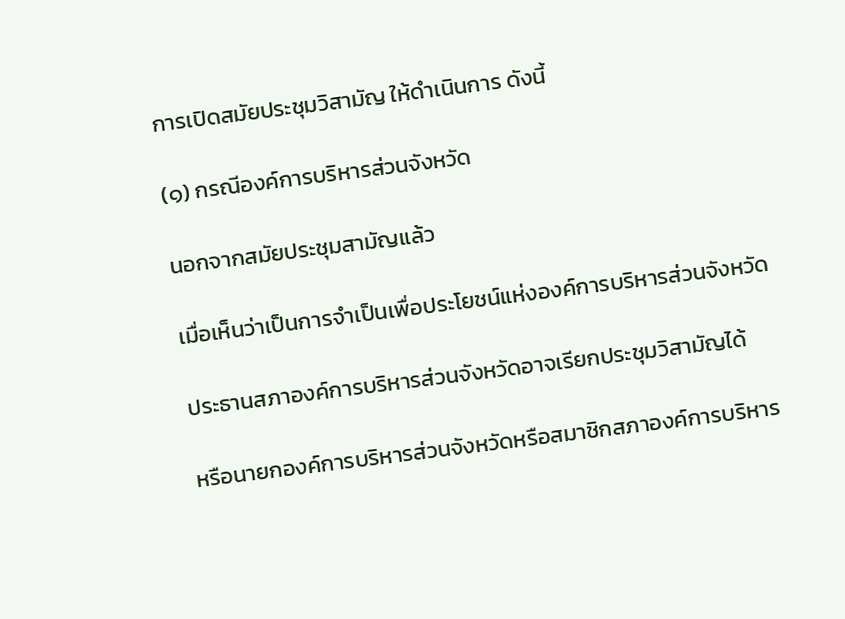การเปิดสมัยประชุมวิสามัญ ให้ดำเนินการ ดังนี้

(๑) กรณีองค์การบริหารส่วนจังหวัด

นอกจากสมัยประชุมสามัญแล้ว

เมื่อเห็นว่าเป็นการจำเป็นเพื่อประโยชน์แห่งองค์การบริหารส่วนจังหวัด

ประธานสภาองค์การบริหารส่วนจังหวัดอาจเรียกประชุมวิสามัญได้

หรือนายกองค์การบริหารส่วนจังหวัดหรือสมาชิกสภาองค์การบริหาร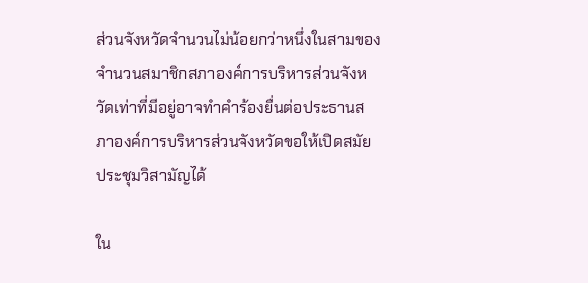ส่วนจังหวัดจำนวนไม่น้อยกว่าหนึ่งในสามของจำนวนสมาชิกสภาองค์การบริหารส่วนจังหวัดเท่าที่มีอยู่อาจทำคำร้องยื่นต่อประธานสภาองค์การบริหารส่วนจังหวัดขอให้เปิดสมัยประชุมวิสามัญได้

ใน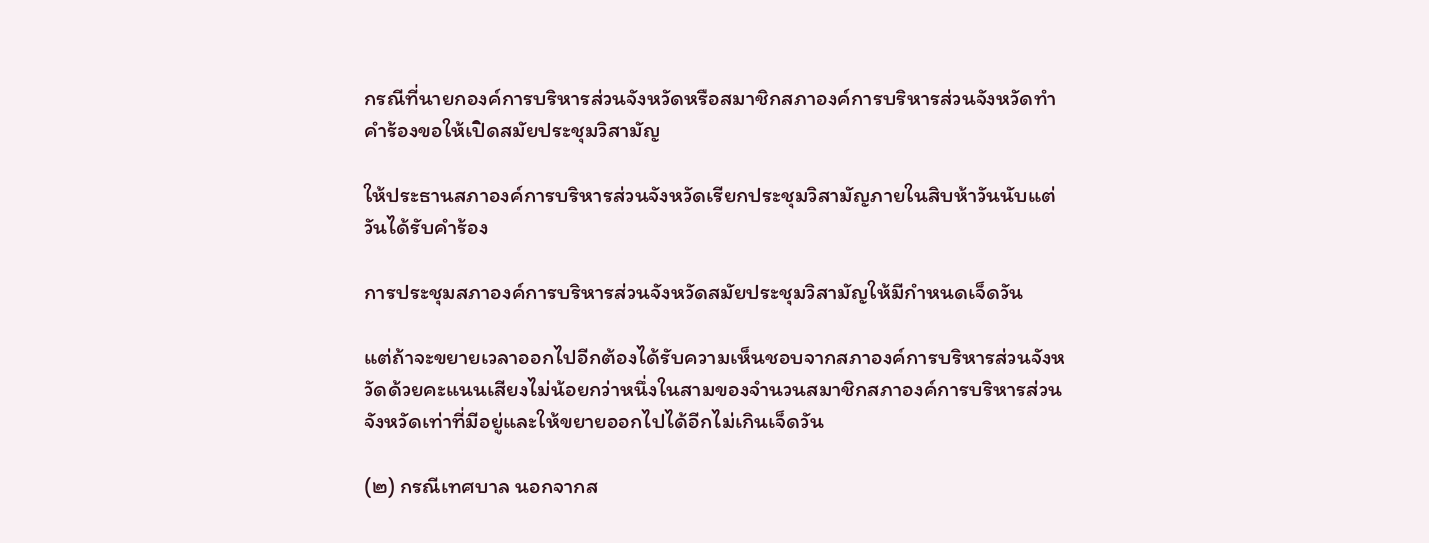กรณีที่นายกองค์การบริหารส่วนจังหวัดหรือสมาชิกสภาองค์การบริหารส่วนจังหวัดทำคำร้องขอให้เปิดสมัยประชุมวิสามัญ

ให้ประธานสภาองค์การบริหารส่วนจังหวัดเรียกประชุมวิสามัญภายในสิบห้าวันนับแต่วันได้รับคำร้อง

การประชุมสภาองค์การบริหารส่วนจังหวัดสมัยประชุมวิสามัญให้มีกำหนดเจ็ดวัน

แต่ถ้าจะขยายเวลาออกไปอีกต้องได้รับความเห็นชอบจากสภาองค์การบริหารส่วนจังหวัดด้วยคะแนนเสียงไม่น้อยกว่าหนึ่งในสามของจำนวนสมาชิกสภาองค์การบริหารส่วนจังหวัดเท่าที่มีอยู่และให้ขยายออกไปได้อีกไม่เกินเจ็ดวัน

(๒) กรณีเทศบาล นอกจากส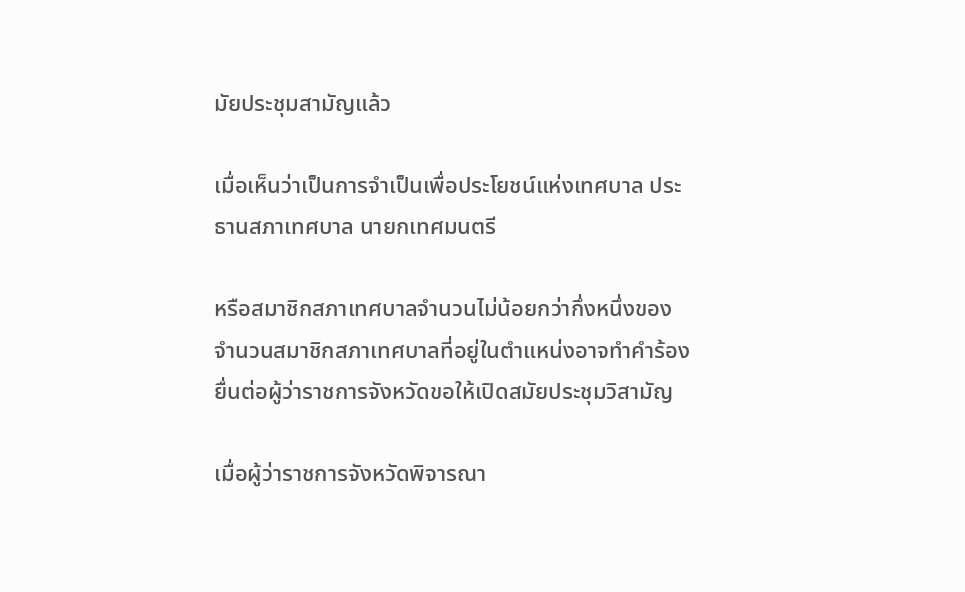มัยประชุมสามัญแล้ว

เมื่อเห็นว่าเป็นการจำเป็นเพื่อประโยชน์แห่งเทศบาล ประธานสภาเทศบาล นายกเทศมนตรี

หรือสมาชิกสภาเทศบาลจำนวนไม่น้อยกว่ากึ่งหนึ่งของจำนวนสมาชิกสภาเทศบาลที่อยู่ในตำแหน่งอาจทำคำร้องยื่นต่อผู้ว่าราชการจังหวัดขอให้เปิดสมัยประชุมวิสามัญ

เมื่อผู้ว่าราชการจังหวัดพิจารณา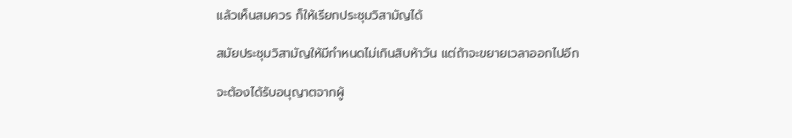แล้วเห็นสมควร ก็ให้เรียกประชุมวิสามัญได้

สมัยประชุมวิสามัญให้มีกำหนดไม่เกินสิบห้าวัน แต่ถ้าจะขยายเวลาออกไปอีก

จะต้องได้รับอนุญาตจากผู้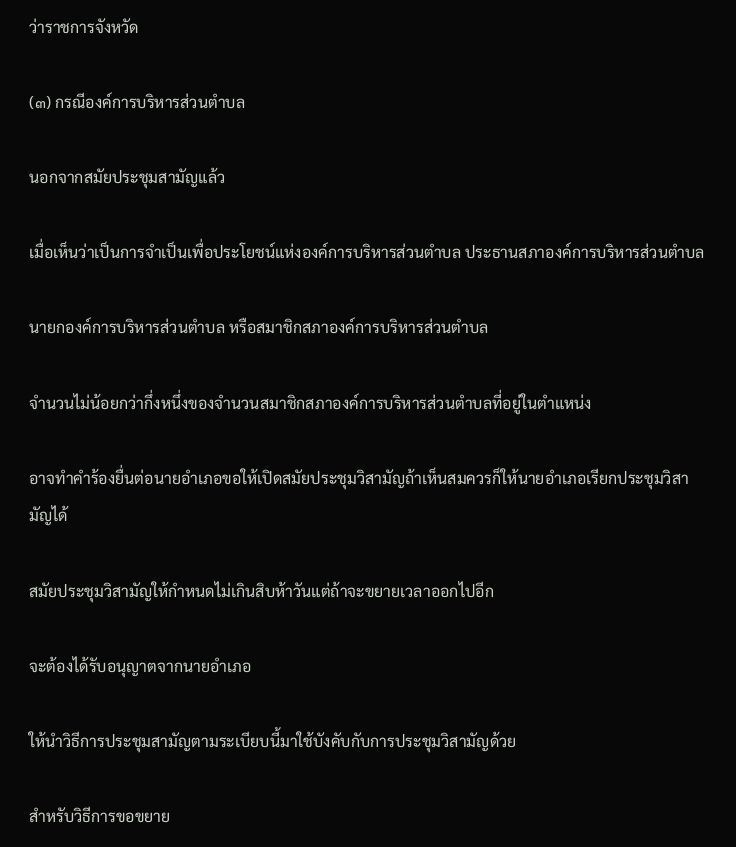ว่าราชการจังหวัด

(๓) กรณีองค์การบริหารส่วนตำบล

นอกจากสมัยประชุมสามัญแล้ว

เมื่อเห็นว่าเป็นการจำเป็นเพื่อประโยชน์แห่งองค์การบริหารส่วนตำบล ประธานสภาองค์การบริหารส่วนตำบล

นายกองค์การบริหารส่วนตำบล หรือสมาชิกสภาองค์การบริหารส่วนตำบล

จำนวนไม่น้อยกว่ากึ่งหนึ่งของจำนวนสมาชิกสภาองค์การบริหารส่วนตำบลที่อยู่ในตำแหน่ง

อาจทำคำร้องยื่นต่อนายอำเภอขอให้เปิดสมัยประชุมวิสามัญถ้าเห็นสมควรก็ให้นายอำเภอเรียกประชุมวิสามัญได้

สมัยประชุมวิสามัญให้กำหนดไม่เกินสิบห้าวันแต่ถ้าจะขยายเวลาออกไปอีก

จะต้องได้รับอนุญาตจากนายอำเภอ

ให้นำวิธีการประชุมสามัญตามระเบียบนี้มาใช้บังคับกับการประชุมวิสามัญด้วย

สำหรับวิธีการขอขยาย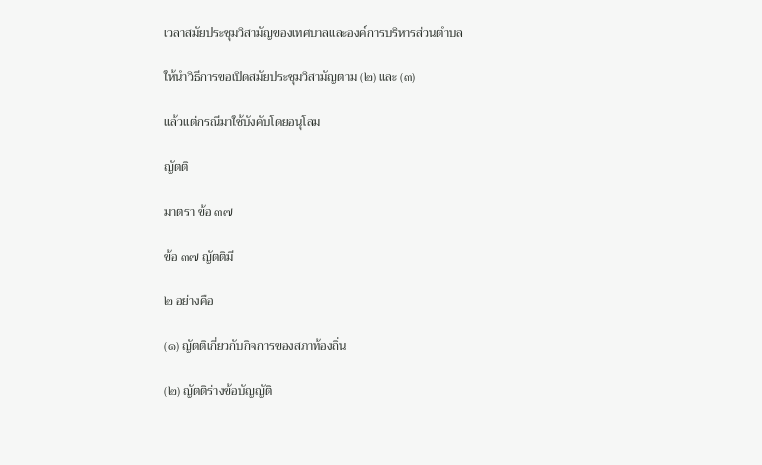เวลาสมัยประชุมวิสามัญของเทศบาลและองค์การบริหารส่วนตำบล

ให้นำวิธีการขอเปิดสมัยประชุมวิสามัญตาม (๒) และ (๓)

แล้วแต่กรณีมาใช้บังคับโดยอนุโลม

ญัตติ

มาตรา ข้อ ๓๗

ข้อ ๓๗ ญัตติมี

๒ อย่างคือ

(๑) ญัตติเกี่ยวกับกิจการของสภาท้องถิ่น

(๒) ญัตติร่างข้อบัญญัติ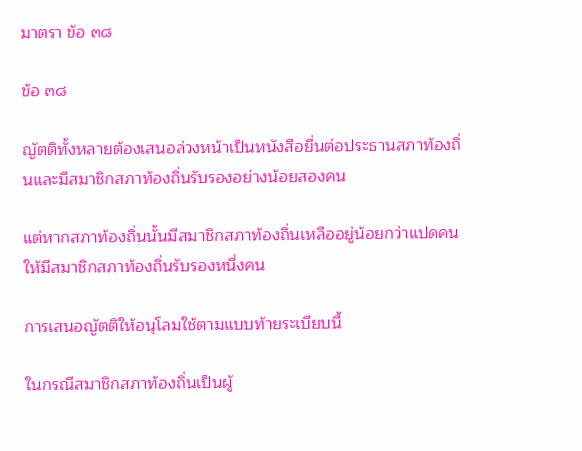มาตรา ข้อ ๓๘

ข้อ ๓๘

ญัตติทั้งหลายต้องเสนอล่วงหน้าเป็นหนังสือยื่นต่อประธานสภาท้องถิ่นและมีสมาชิกสภาท้องถิ่นรับรองอย่างน้อยสองคน

แต่หากสภาท้องถิ่นนั้นมีสมาชิกสภาท้องถิ่นเหลืออยู่น้อยกว่าแปดคนให้มีสมาชิกสภาท้องถิ่นรับรองหนึ่งคน

การเสนอญัตติให้อนุโลมใช้ตามแบบท้ายระเบียบนี้

ในกรณีสมาชิกสภาท้องถิ่นเป็นผู้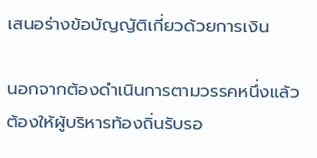เสนอร่างข้อบัญญัติเกี่ยวด้วยการเงิน

นอกจากต้องดำเนินการตามวรรคหนึ่งแล้ว ต้องให้ผู้บริหารท้องถิ่นรับรอ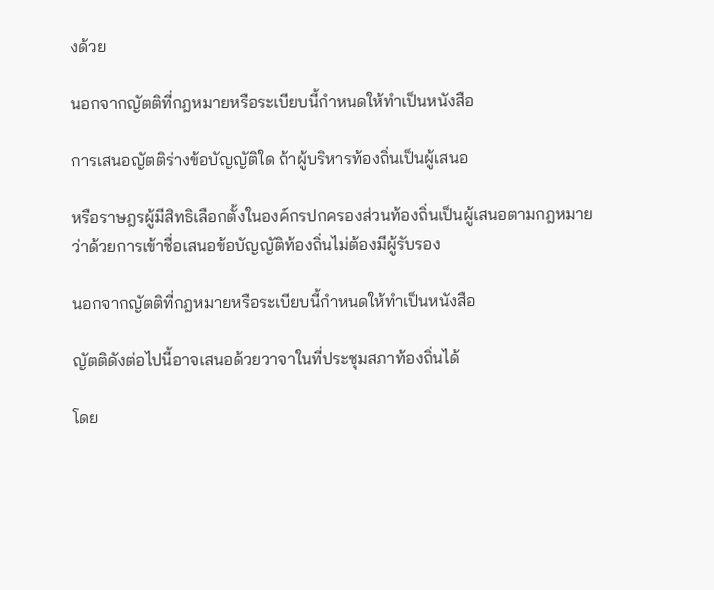งด้วย

นอกจากญัตติที่กฎหมายหรือระเบียบนี้กำหนดให้ทำเป็นหนังสือ

การเสนอญัตติร่างข้อบัญญัติใด ถ้าผู้บริหารท้องถิ่นเป็นผู้เสนอ

หรือราษฎรผู้มีสิทธิเลือกตั้งในองค์กรปกครองส่วนท้องถิ่นเป็นผู้เสนอตามกฎหมายว่าด้วยการเข้าชื่อเสนอข้อบัญญัติท้องถิ่นไม่ต้องมีผู้รับรอง

นอกจากญัตติที่กฎหมายหรือระเบียบนี้กำหนดให้ทำเป็นหนังสือ

ญัตติดังต่อไปนี้อาจเสนอด้วยวาจาในที่ประชุมสภาท้องถิ่นได้

โดย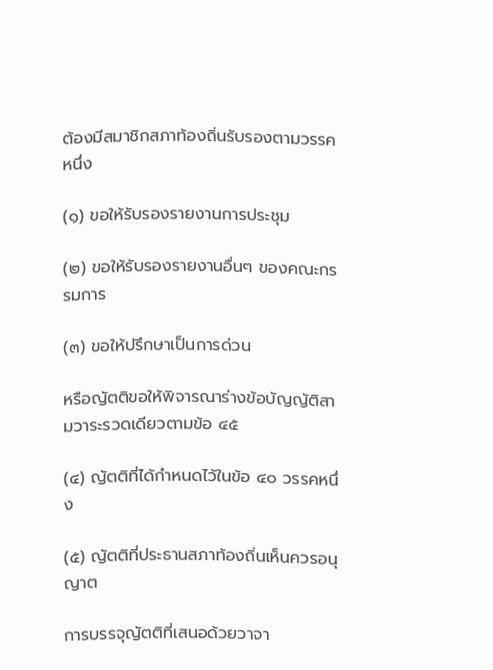ต้องมีสมาชิกสภาท้องถิ่นรับรองตามวรรคหนึ่ง

(๑) ขอให้รับรองรายงานการประชุม

(๒) ขอให้รับรองรายงานอื่นๆ ของคณะกรรมการ

(๓) ขอให้ปรึกษาเป็นการด่วน

หรือญัตติขอให้พิจารณาร่างข้อบัญญัติสามวาระรวดเดียวตามข้อ ๔๕

(๔) ญัตติที่ได้กำหนดไว้ในข้อ ๔๐ วรรคหนึ่ง

(๕) ญัตติที่ประธานสภาท้องถิ่นเห็นควรอนุญาต

การบรรจุญัตติที่เสนอด้วยวาจา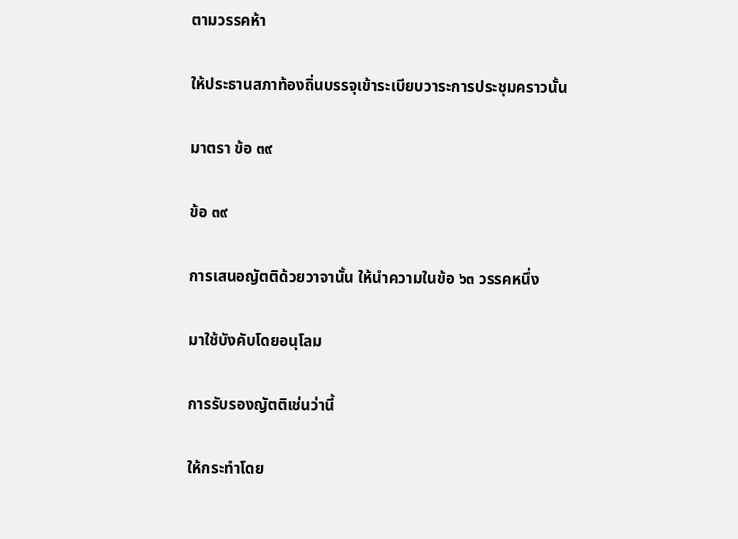ตามวรรคห้า

ให้ประธานสภาท้องถิ่นบรรจุเข้าระเบียบวาระการประชุมคราวนั้น

มาตรา ข้อ ๓๙

ข้อ ๓๙

การเสนอญัตติด้วยวาจานั้น ให้นำความในข้อ ๖๓ วรรคหนึ่ง

มาใช้บังคับโดยอนุโลม

การรับรองญัตติเช่นว่านี้

ให้กระทำโดย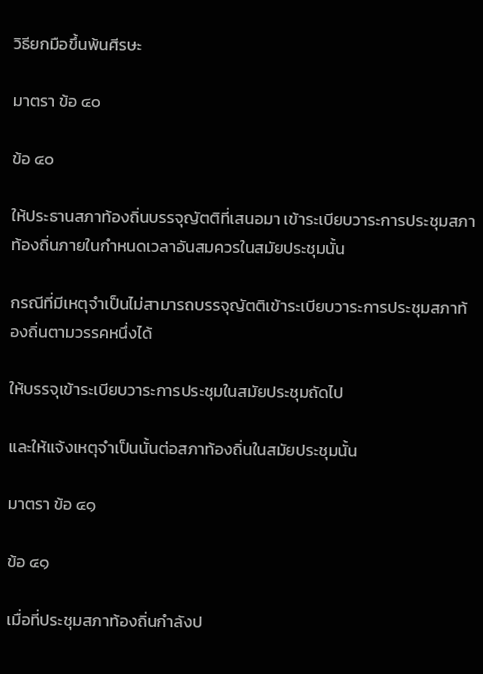วิธียกมือขึ้นพ้นศีรษะ

มาตรา ข้อ ๔๐

ข้อ ๔๐

ให้ประธานสภาท้องถิ่นบรรจุญัตติที่เสนอมา เข้าระเบียบวาระการประชุมสภาท้องถิ่นภายในกำหนดเวลาอันสมควรในสมัยประชุมนั้น

กรณีที่มีเหตุจำเป็นไม่สามารถบรรจุญัตติเข้าระเบียบวาระการประชุมสภาท้องถิ่นตามวรรคหนึ่งได้

ให้บรรจุเข้าระเบียบวาระการประชุมในสมัยประชุมถัดไป

และให้แจ้งเหตุจำเป็นนั้นต่อสภาท้องถิ่นในสมัยประชุมนั้น

มาตรา ข้อ ๔๑

ข้อ ๔๑

เมื่อที่ประชุมสภาท้องถิ่นกำลังป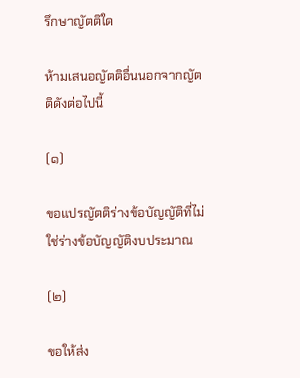รึกษาญัตติใด

ห้ามเสนอญัตติอื่นนอกจากญัตติดังต่อไปนี้

(๑)

ขอแปรญัตติร่างข้อบัญญัติที่ไม่ใช่ร่างข้อบัญญัติงบประมาณ

(๒)

ขอให้ส่ง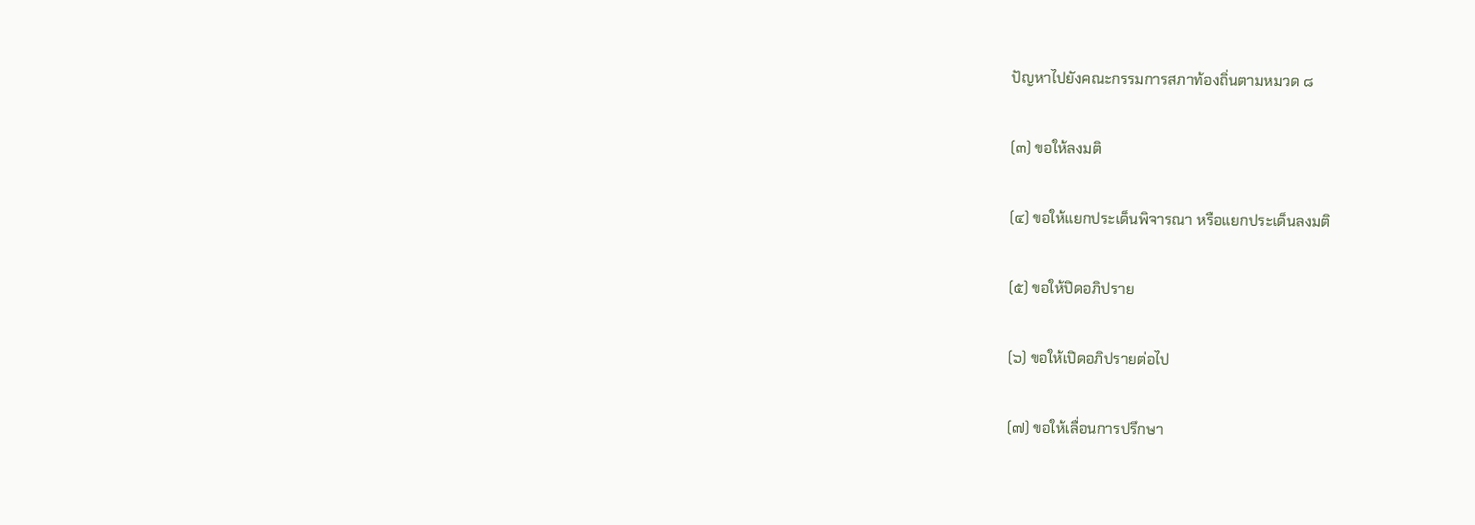ปัญหาไปยังคณะกรรมการสภาท้องถิ่นตามหมวด ๘

(๓) ขอให้ลงมติ

(๔) ขอให้แยกประเด็นพิจารณา หรือแยกประเด็นลงมติ

(๕) ขอให้ปิดอภิปราย

(๖) ขอให้เปิดอภิปรายต่อไป

(๗) ขอให้เลื่อนการปรึกษา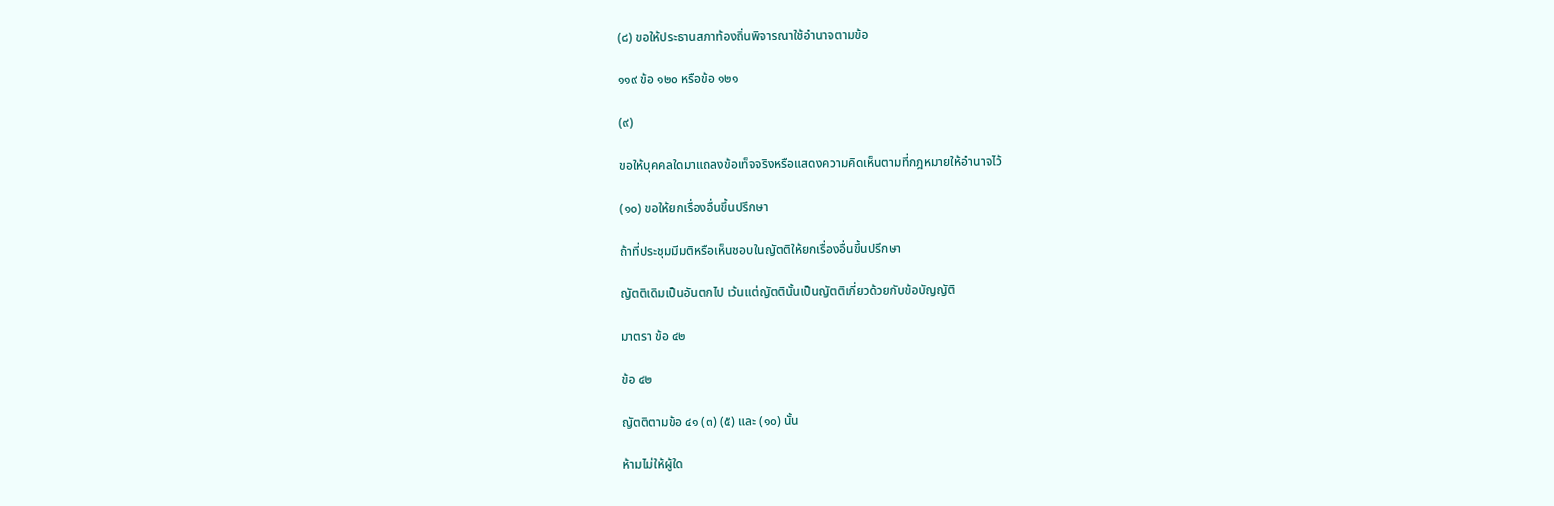(๘) ขอให้ประธานสภาท้องถิ่นพิจารณาใช้อำนาจตามข้อ

๑๑๙ ข้อ ๑๒๐ หรือข้อ ๑๒๑

(๙)

ขอให้บุคคลใดมาแถลงข้อเท็จจริงหรือแสดงความคิดเห็นตามที่กฎหมายให้อำนาจไว้

(๑๐) ขอให้ยกเรื่องอื่นขึ้นปรึกษา

ถ้าที่ประชุมมีมติหรือเห็นชอบในญัตติให้ยกเรื่องอื่นขึ้นปรึกษา

ญัตติเดิมเป็นอันตกไป เว้นแต่ญัตตินั้นเป็นญัตติเกี่ยวด้วยกับข้อบัญญัติ

มาตรา ข้อ ๔๒

ข้อ ๔๒

ญัตติตามข้อ ๔๑ (๓) (๕) และ (๑๐) นั้น

ห้ามไม่ให้ผู้ใด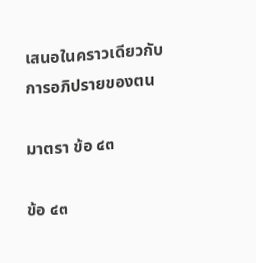เสนอในคราวเดียวกับการอภิปรายของตน

มาตรา ข้อ ๔๓

ข้อ ๔๓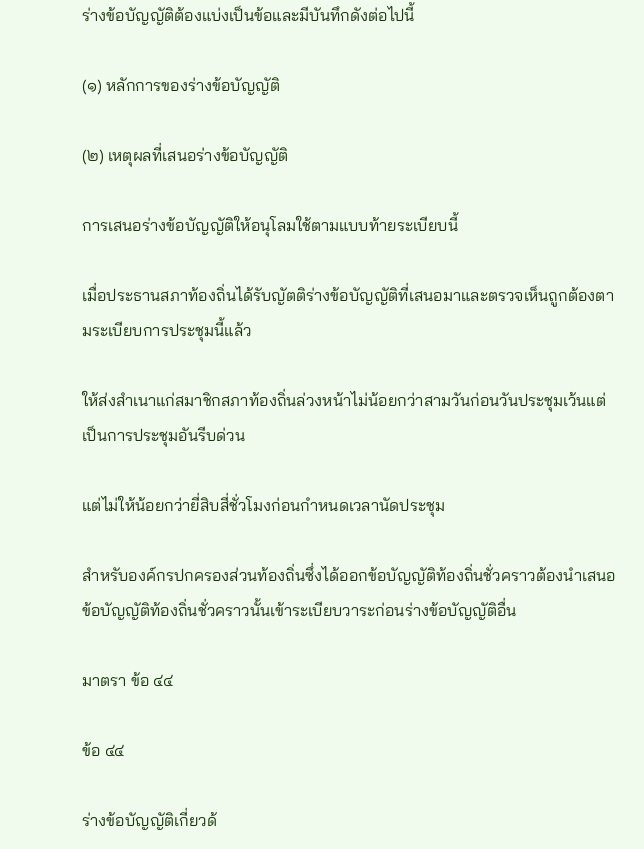ร่างข้อบัญญัติต้องแบ่งเป็นข้อและมีบันทึกดังต่อไปนี้

(๑) หลักการของร่างข้อบัญญัติ

(๒) เหตุผลที่เสนอร่างข้อบัญญัติ

การเสนอร่างข้อบัญญัติให้อนุโลมใช้ตามแบบท้ายระเบียบนี้

เมื่อประธานสภาท้องถิ่นได้รับญัตติร่างข้อบัญญัติที่เสนอมาและตรวจเห็นถูกต้องตามระเบียบการประชุมนี้แล้ว

ให้ส่งสำเนาแก่สมาชิกสภาท้องถิ่นล่วงหน้าไม่น้อยกว่าสามวันก่อนวันประชุมเว้นแต่เป็นการประชุมอันรีบด่วน

แต่ไม่ให้น้อยกว่ายี่สิบสี่ชั่วโมงก่อนกำหนดเวลานัดประชุม

สำหรับองค์กรปกครองส่วนท้องถิ่นซึ่งได้ออกข้อบัญญัติท้องถิ่นชั่วคราวต้องนำเสนอข้อบัญญัติท้องถิ่นชั่วคราวนั้นเข้าระเบียบวาระก่อนร่างข้อบัญญัติอื่น

มาตรา ข้อ ๔๔

ข้อ ๔๔

ร่างข้อบัญญัติเกี่ยวด้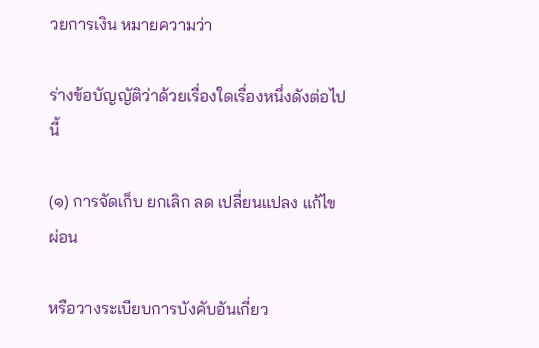วยการเงิน หมายความว่า

ร่างข้อบัญญัติว่าด้วยเรื่องใดเรื่องหนึ่งดังต่อไปนี้

(๑) การจัดเก็บ ยกเลิก ลด เปลี่ยนแปลง แก้ไข ผ่อน

หรือวางระเบียบการบังคับอันเกี่ยว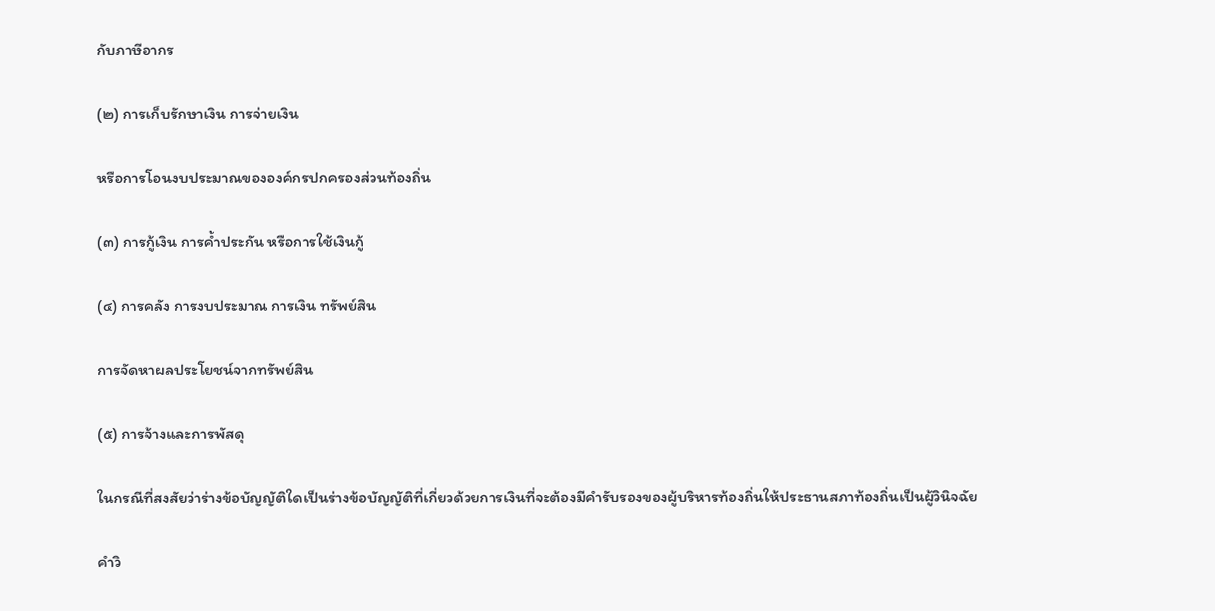กับภาษีอากร

(๒) การเก็บรักษาเงิน การจ่ายเงิน

หรือการโอนงบประมาณขององค์กรปกครองส่วนท้องถิ่น

(๓) การกู้เงิน การค้ำประกัน หรือการใช้เงินกู้

(๔) การคลัง การงบประมาณ การเงิน ทรัพย์สิน

การจัดหาผลประโยชน์จากทรัพย์สิน

(๕) การจ้างและการพัสดุ

ในกรณีที่สงสัยว่าร่างข้อบัญญัติใดเป็นร่างข้อบัญญัติที่เกี่ยวด้วยการเงินที่จะต้องมีคำรับรองของผู้บริหารท้องถิ่นให้ประธานสภาท้องถิ่นเป็นผู้วินิจฉัย

คำวิ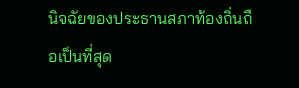นิจฉัยของประธานสภาท้องถิ่นถือเป็นที่สุด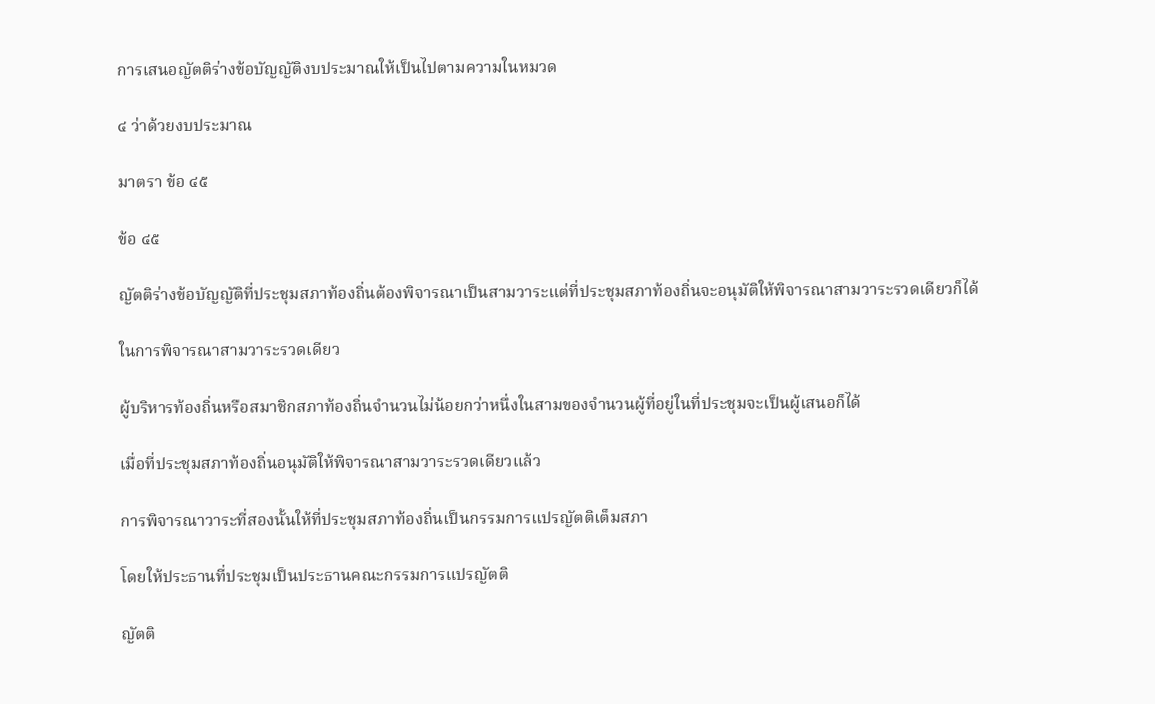การเสนอญัตติร่างข้อบัญญัติงบประมาณให้เป็นไปตามความในหมวด

๔ ว่าด้วยงบประมาณ

มาตรา ข้อ ๔๕

ข้อ ๔๕

ญัตติร่างข้อบัญญัติที่ประชุมสภาท้องถิ่นต้องพิจารณาเป็นสามวาระแต่ที่ประชุมสภาท้องถิ่นจะอนุมัติให้พิจารณาสามวาระรวดเดียวก็ได้

ในการพิจารณาสามวาระรวดเดียว

ผู้บริหารท้องถิ่นหรือสมาชิกสภาท้องถิ่นจำนวนไม่น้อยกว่าหนึ่งในสามของจำนวนผู้ที่อยู่ในที่ประชุมจะเป็นผู้เสนอก็ได้

เมื่อที่ประชุมสภาท้องถิ่นอนุมัติให้พิจารณาสามวาระรวดเดียวแล้ว

การพิจารณาวาระที่สองนั้นให้ที่ประชุมสภาท้องถิ่นเป็นกรรมการแปรญัตติเต็มสภา

โดยให้ประธานที่ประชุมเป็นประธานคณะกรรมการแปรญัตติ

ญัตติ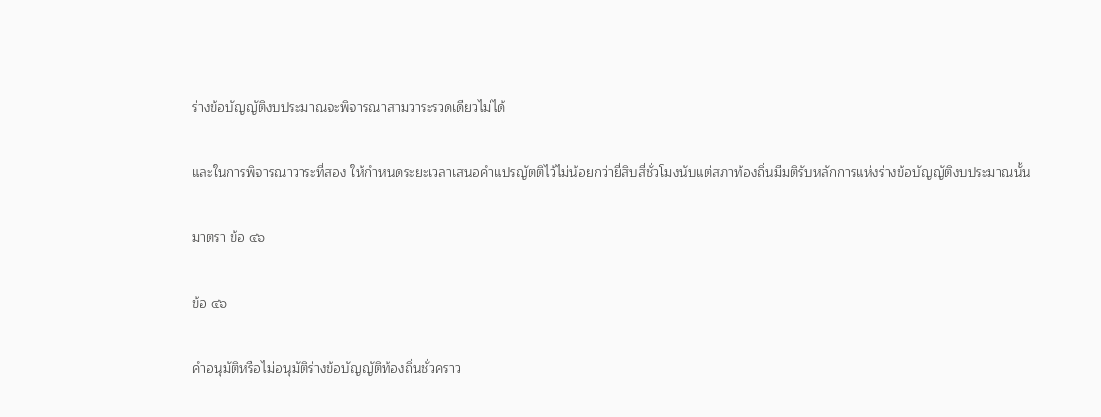ร่างข้อบัญญัติงบประมาณจะพิจารณาสามวาระรวดเดียวไม่ได้

และในการพิจารณาวาระที่สอง ให้กำหนดระยะเวลาเสนอคำแปรญัตติไว้ไม่น้อยกว่ายี่สิบสี่ชั่วโมงนับแต่สภาท้องถิ่นมีมติรับหลักการแห่งร่างข้อบัญญัติงบประมาณนั้น

มาตรา ข้อ ๔๖

ข้อ ๔๖

คำอนุมัติหรือไม่อนุมัติร่างข้อบัญญัติท้องถิ่นชั่วคราว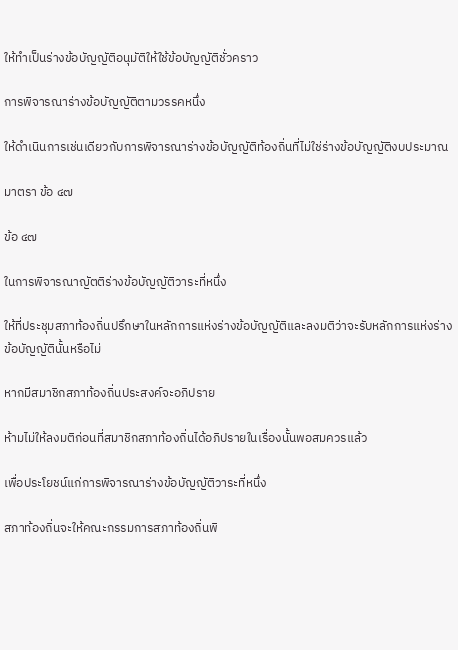ให้ทำเป็นร่างข้อบัญญัติอนุมัติให้ใช้ข้อบัญญัติชั่วคราว

การพิจารณาร่างข้อบัญญัติตามวรรคหนึ่ง

ให้ดำเนินการเช่นเดียวกับการพิจารณาร่างข้อบัญญัติท้องถิ่นที่ไม่ใช่ร่างข้อบัญญัติงบประมาณ

มาตรา ข้อ ๔๗

ข้อ ๔๗

ในการพิจารณาญัตติร่างข้อบัญญัติวาระที่หนึ่ง

ให้ที่ประชุมสภาท้องถิ่นปรึกษาในหลักการแห่งร่างข้อบัญญัติและลงมติว่าจะรับหลักการแห่งร่างข้อบัญญัตินั้นหรือไม่

หากมีสมาชิกสภาท้องถิ่นประสงค์จะอภิปราย

ห้ามไม่ให้ลงมติก่อนที่สมาชิกสภาท้องถิ่นได้อภิปรายในเรื่องนั้นพอสมควรแล้ว

เพื่อประโยชน์แก่การพิจารณาร่างข้อบัญญัติวาระที่หนึ่ง

สภาท้องถิ่นจะให้คณะกรรมการสภาท้องถิ่นพิ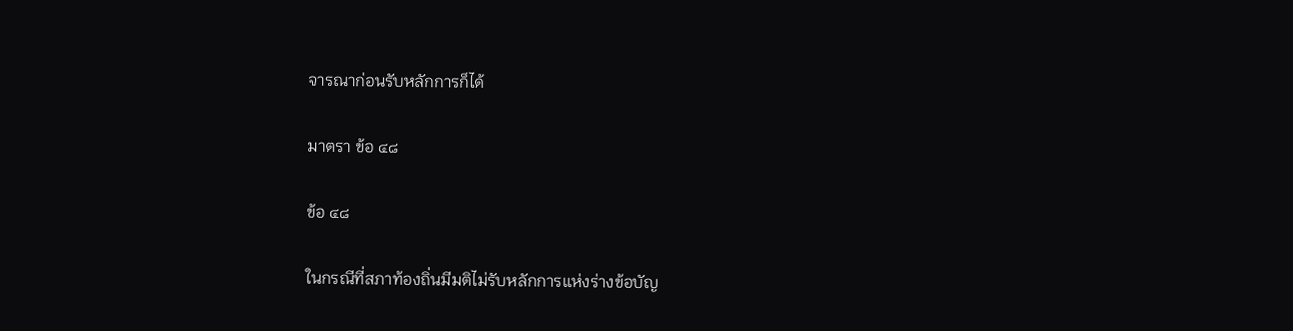จารณาก่อนรับหลักการก็ได้

มาตรา ข้อ ๔๘

ข้อ ๔๘

ในกรณีที่สภาท้องถิ่นมีมติไม่รับหลักการแห่งร่างข้อบัญ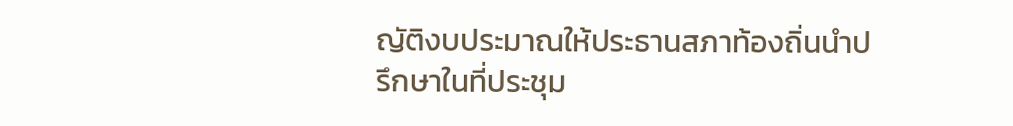ญัติงบประมาณให้ประธานสภาท้องถิ่นนำปรึกษาในที่ประชุม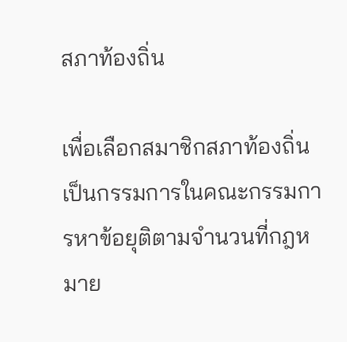สภาท้องถิ่น

เพื่อเลือกสมาชิกสภาท้องถิ่นเป็นกรรมการในคณะกรรมการหาข้อยุติตามจำนวนที่กฎหมาย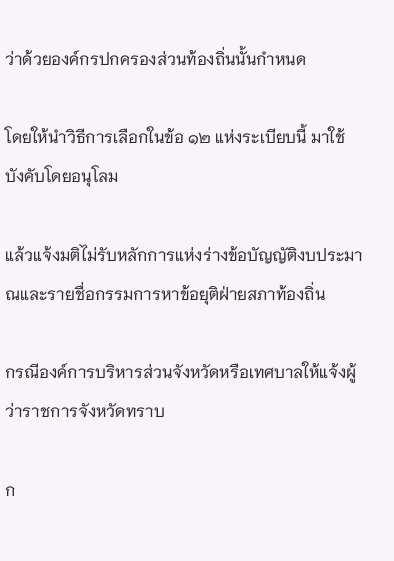ว่าด้วยองค์กรปกครองส่วนท้องถิ่นนั้นกำหนด

โดยให้นำวิธีการเลือกในข้อ ๑๒ แห่งระเบียบนี้ มาใช้บังคับโดยอนุโลม

แล้วแจ้งมติไม่รับหลักการแห่งร่างข้อบัญญัติงบประมาณและรายชื่อกรรมการหาข้อยุติฝ่ายสภาท้องถิ่น

กรณีองค์การบริหารส่วนจังหวัดหรือเทศบาลให้แจ้งผู้ว่าราชการจังหวัดทราบ

ก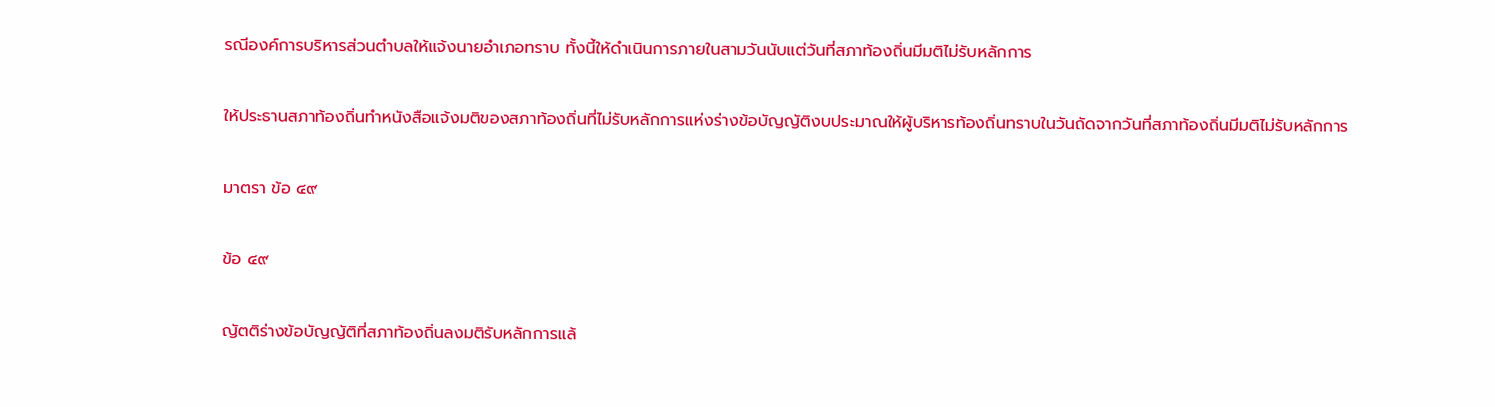รณีองค์การบริหารส่วนตำบลให้แจ้งนายอำเภอทราบ ทั้งนี้ให้ดำเนินการภายในสามวันนับแต่วันที่สภาท้องถิ่นมีมติไม่รับหลักการ

ให้ประธานสภาท้องถิ่นทำหนังสือแจ้งมติของสภาท้องถิ่นที่ไม่รับหลักการแห่งร่างข้อบัญญัติงบประมาณให้ผู้บริหารท้องถิ่นทราบในวันถัดจากวันที่สภาท้องถิ่นมีมติไม่รับหลักการ

มาตรา ข้อ ๔๙

ข้อ ๔๙

ญัตติร่างข้อบัญญัติที่สภาท้องถิ่นลงมติรับหลักการแล้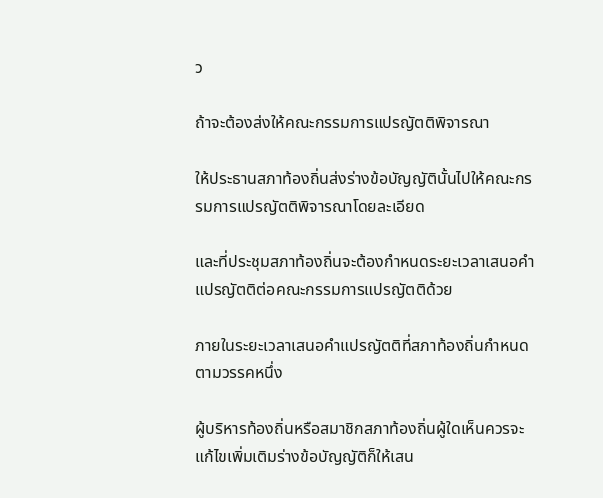ว

ถ้าจะต้องส่งให้คณะกรรมการแปรญัตติพิจารณา

ให้ประธานสภาท้องถิ่นส่งร่างข้อบัญญัตินั้นไปให้คณะกรรมการแปรญัตติพิจารณาโดยละเอียด

และที่ประชุมสภาท้องถิ่นจะต้องกำหนดระยะเวลาเสนอคำแปรญัตติต่อคณะกรรมการแปรญัตติด้วย

ภายในระยะเวลาเสนอคำแปรญัตติที่สภาท้องถิ่นกำหนดตามวรรคหนึ่ง

ผู้บริหารท้องถิ่นหรือสมาชิกสภาท้องถิ่นผู้ใดเห็นควรจะแก้ไขเพิ่มเติมร่างข้อบัญญัติก็ให้เสน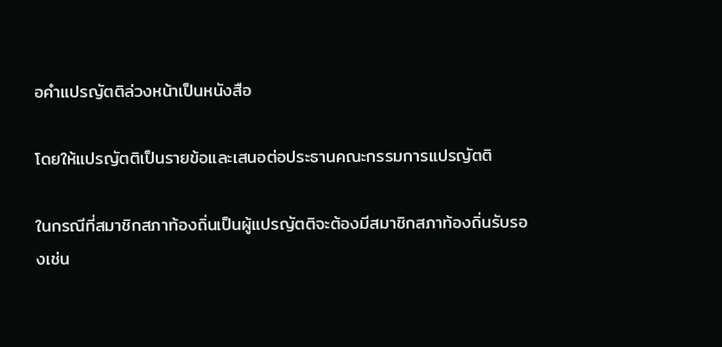อคำแปรญัตติล่วงหน้าเป็นหนังสือ

โดยให้แปรญัตติเป็นรายข้อและเสนอต่อประธานคณะกรรมการแปรญัตติ

ในกรณีที่สมาชิกสภาท้องถิ่นเป็นผู้แปรญัตติจะต้องมีสมาชิกสภาท้องถิ่นรับรองเช่น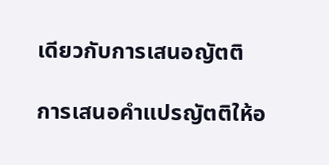เดียวกับการเสนอญัตติ

การเสนอคำแปรญัตติให้อ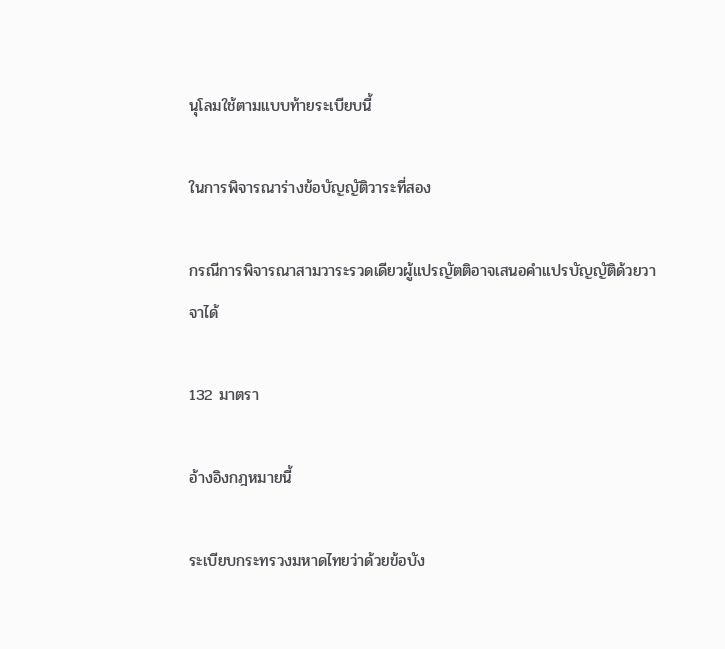นุโลมใช้ตามแบบท้ายระเบียบนี้

ในการพิจารณาร่างข้อบัญญัติวาระที่สอง

กรณีการพิจารณาสามวาระรวดเดียวผู้แปรญัตติอาจเสนอคำแปรบัญญัติด้วยวาจาได้

132 มาตรา

อ้างอิงกฎหมายนี้

ระเบียบกระทรวงมหาดไทยว่าด้วยข้อบัง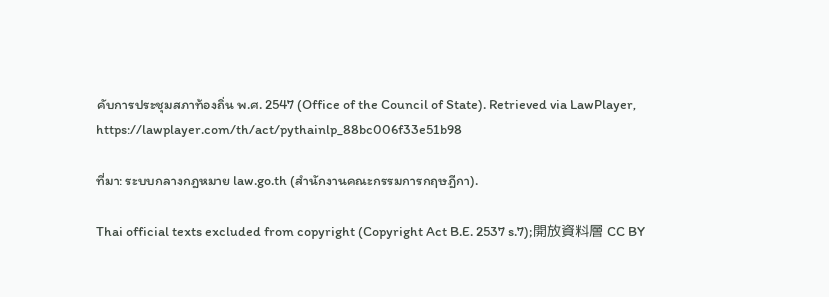คับการประชุมสภาท้องถิ่น พ.ศ. 2547 (Office of the Council of State). Retrieved via LawPlayer, https://lawplayer.com/th/act/pythainlp_88bc006f33e51b98

ที่มา: ระบบกลางกฎหมาย law.go.th (สำนักงานคณะกรรมการกฤษฎีกา).

Thai official texts excluded from copyright (Copyright Act B.E. 2537 s.7);開放資料層 CC BY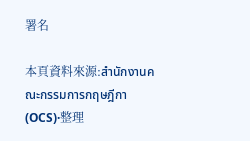署名

本頁資料來源:สำนักงานคณะกรรมการกฤษฎีกา (OCS)·整理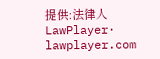提供:法律人 LawPlayer· lawplayer.com